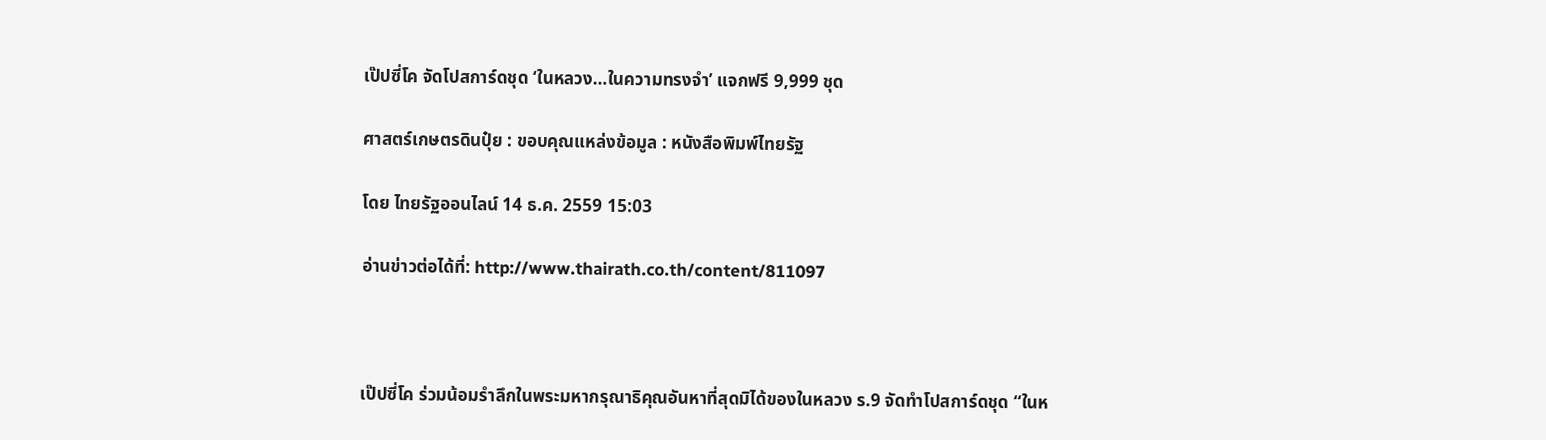เป๊ปซี่โค จัดโปสการ์ดชุด ‘ในหลวง…ในความทรงจำ’ แจกฟรี 9,999 ชุด

ศาสตร์เกษตรดินปุ๋ย : ขอบคุณแหล่งข้อมูล : หนังสือพิมพ์ไทยรัฐ

โดย ไทยรัฐออนไลน์ 14 ธ.ค. 2559 15:03

อ่านข่าวต่อได้ที่: http://www.thairath.co.th/content/811097



เป๊ปซี่โค ร่วมน้อมรำลึกในพระมหากรุณาธิคุณอันหาที่สุดมิได้ของในหลวง ร.9 จัดทำโปสการ์ดชุด “ในห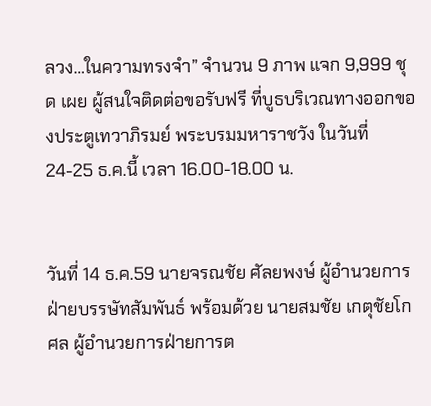ลวง…ในความทรงจำ” จำนวน 9 ภาพ แจก 9,999 ชุด เผย ผู้สนใจติดต่อขอรับฟรี ที่บูธบริเวณทางออกของประตูเทวาภิรมย์ พระบรมมหาราชวัง ในวันที่ 24-25 ธ.ค.นี้ เวลา 16.00-18.00 น.


วันที่ 14 ธ.ค.59 นายจรณชัย ศัลยพงษ์ ผู้อำนวยการฝ่ายบรรษัทสัมพันธ์ พร้อมด้วย นายสมชัย เกตุชัยโกศล ผู้อำนวยการฝ่ายการต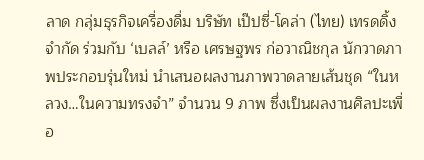ลาด กลุ่มธุรกิจเครื่องดื่ม บริษัท เป๊ปซี่-โคล่า (ไทย) เทรดดิ้ง จำกัด ร่วมกับ ‘เบลล์’ หรือ เศรษฐพร ก่อวาณิชกุล นักวาดภาพประกอบรุ่นใหม่ นำเสนอผลงานภาพวาดลายเส้นชุด “ในหลวง…ในความทรงจำ” จำนวน 9 ภาพ ซึ่งเป็นผลงานศิลปะเพื่อ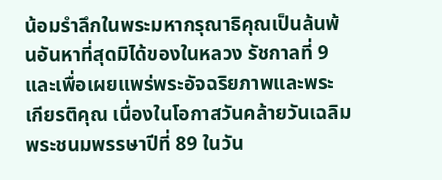น้อมรำลึกในพระมหากรุณาธิคุณเป็นล้นพ้นอันหาที่สุดมิได้ของในหลวง รัชกาลที่ 9 และเพื่อเผยแพร่พระอัจฉริยภาพและพระเกียรติคุณ เนื่องในโอกาสวันคล้ายวันเฉลิมพระชนมพรรษาปีที่ 89 ในวัน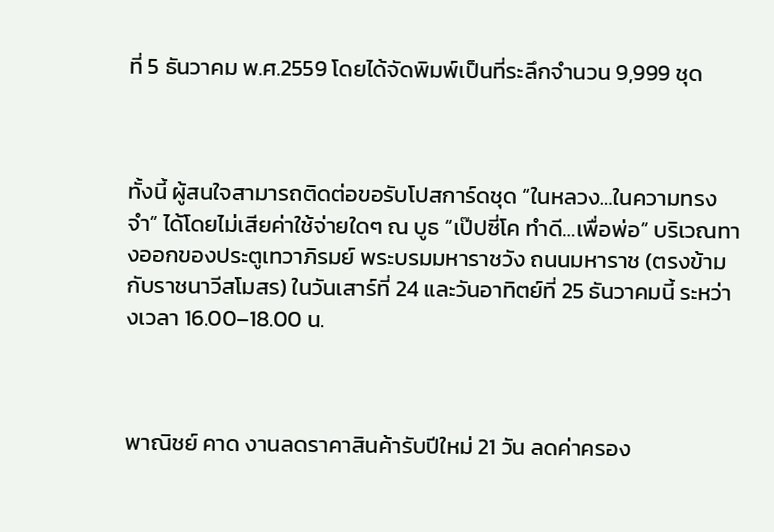ที่ 5 ธันวาคม พ.ศ.2559 โดยได้จัดพิมพ์เป็นที่ระลึกจำนวน 9,999 ชุด



ทั้งนี้ ผู้สนใจสามารถติดต่อขอรับโปสการ์ดชุด “ในหลวง…ในความทรงจำ” ได้โดยไม่เสียค่าใช้จ่ายใดๆ ณ บูธ “เป๊ปซี่โค ทำดี…เพื่อพ่อ” บริเวณทางออกของประตูเทวาภิรมย์ พระบรมมหาราชวัง ถนนมหาราช (ตรงข้ามกับราชนาวีสโมสร) ในวันเสาร์ที่ 24 และวันอาทิตย์ที่ 25 ธันวาคมนี้ ระหว่างเวลา 16.00–18.00 น.



พาณิชย์ คาด งานลดราคาสินค้ารับปีใหม่ 21 วัน ลดค่าครอง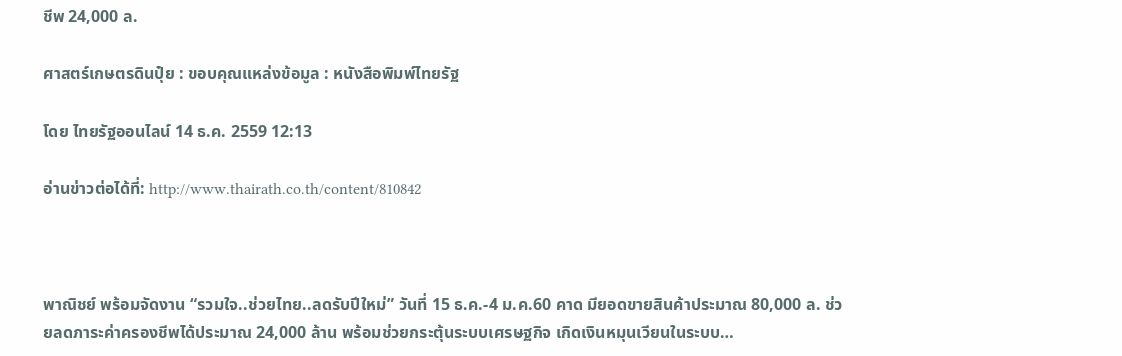ชีพ 24,000 ล.

ศาสตร์เกษตรดินปุ๋ย : ขอบคุณแหล่งข้อมูล : หนังสือพิมพ์ไทยรัฐ

โดย ไทยรัฐออนไลน์ 14 ธ.ค. 2559 12:13

อ่านข่าวต่อได้ที่: http://www.thairath.co.th/content/810842



พาณิชย์ พร้อมจัดงาน “รวมใจ..ช่วยไทย..ลดรับปีใหม่” วันที่ 15 ธ.ค.-4 ม.ค.60 คาด มียอดขายสินค้าประมาณ 80,000 ล. ช่วยลดภาระค่าครองชีพได้ประมาณ 24,000 ล้าน พร้อมช่วยกระตุ้นระบบเศรษฐกิจ เกิดเงินหมุนเวียนในระบบ…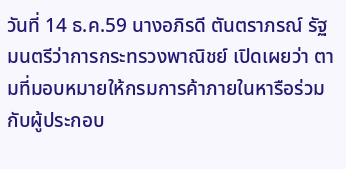วันที่ 14 ธ.ค.59 นางอภิรดี ตันตราภรณ์ รัฐมนตรีว่าการกระทรวงพาณิชย์ เปิดเผยว่า ตามที่มอบหมายให้กรมการค้าภายในหารือร่วมกับผู้ประกอบ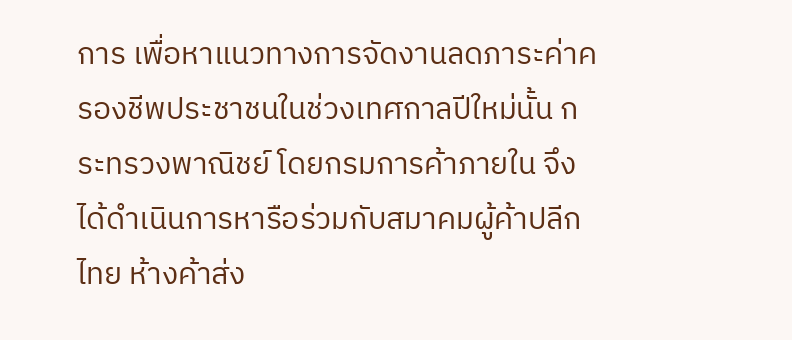การ เพื่อหาแนวทางการจัดงานลดภาระค่าครองชีพประชาชนในช่วงเทศกาลปีใหม่นั้น กระทรวงพาณิชย์ โดยกรมการค้าภายใน จึงได้ดำเนินการหารือร่วมกับสมาคมผู้ค้าปลีกไทย ห้างค้าส่ง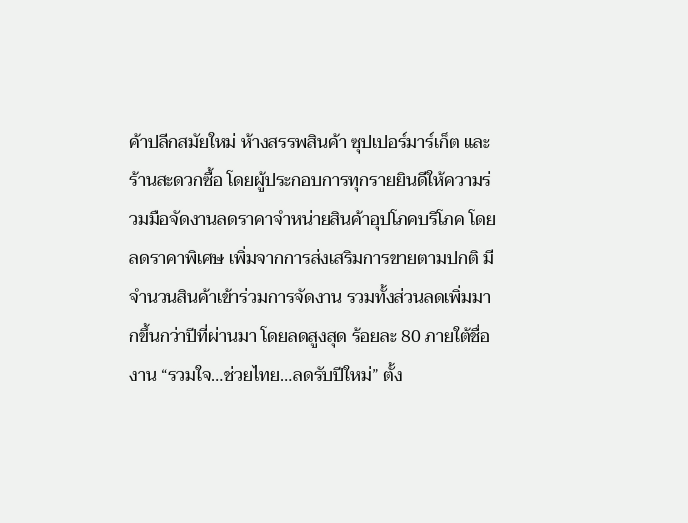ค้าปลีกสมัยใหม่ ห้างสรรพสินค้า ซุปเปอร์มาร์เก็ต และร้านสะดวกซื้อ โดยผู้ประกอบการทุกรายยินดีให้ความร่วมมือจัดงานลดราคาจำหน่ายสินค้าอุปโภคบริโภค โดยลดราคาพิเศษ เพิ่มจากการส่งเสริมการขายตามปกติ มีจำนวนสินค้าเข้าร่วมการจัดงาน รวมทั้งส่วนลดเพิ่มมากขึ้นกว่าปีที่ผ่านมา โดยลดสูงสุด ร้อยละ 80 ภายใต้ชื่องาน “รวมใจ…ช่วยไทย…ลดรับปีใหม่” ตั้ง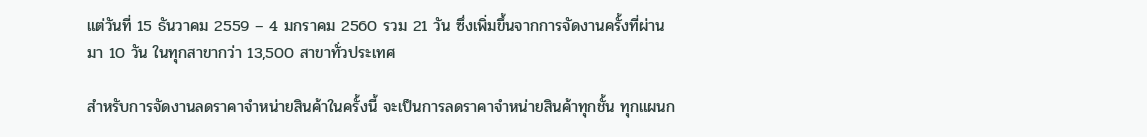แต่วันที่ 15 ธันวาคม 2559 – 4 มกราคม 2560 รวม 21 วัน ซึ่งเพิ่มขึ้นจากการจัดงานครั้งที่ผ่านมา 10 วัน ในทุกสาขากว่า 13,500 สาขาทั่วประเทศ

สำหรับการจัดงานลดราคาจำหน่ายสินค้าในครั้งนี้ จะเป็นการลดราคาจำหน่ายสินค้าทุกชั้น ทุกแผนก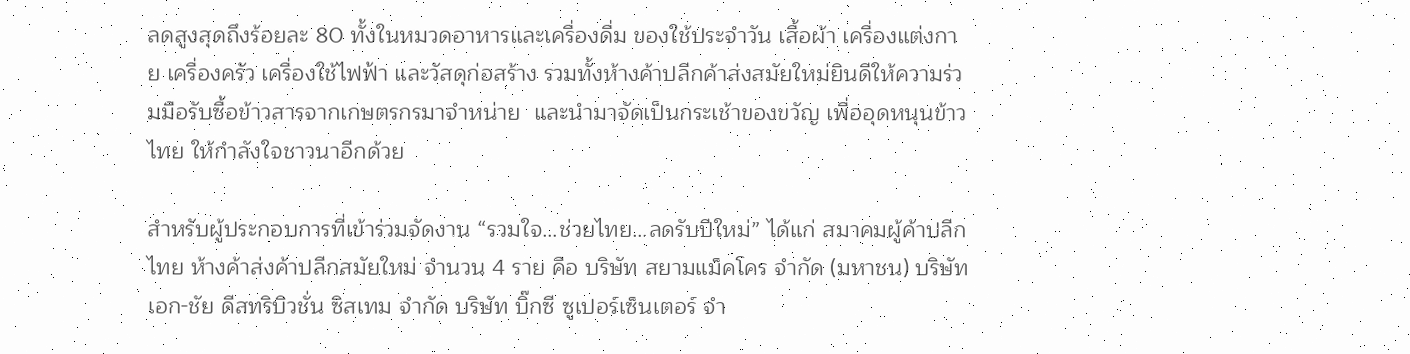ลดสูงสุดถึงร้อยละ 80 ทั้งในหมวดอาหารและเครื่องดื่ม ของใช้ประจำวัน เสื้อผ้า เครื่องแต่งกาย เครื่องครัว เครื่องใช้ไฟฟ้า และวัสดุก่อสร้าง รวมทั้งห้างค้าปลีกค้าส่งสมัยใหม่ยินดีให้ความร่วมมือรับซื้อข้าวสารจากเกษตรกรมาจำหน่าย  และนำมาจัดเป็นกระเช้าของขวัญ เพื่ออุดหนุนข้าวไทย ให้กำลังใจชาวนาอีกด้วย

สำหรับผู้ประกอบการที่เข้าร่วมจัดงาน “รวมใจ…ช่วยไทย…ลดรับปีใหม่” ได้แก่ สมาคมผู้ค้าปลีกไทย ห้างค้าส่งค้าปลีกสมัยใหม่ จำนวน 4 ราย คือ บริษัท สยามแม็คโคร จำกัด (มหาชน) บริษัท เอก-ชัย ดีสทริบิวชั่น ซิสเทม จำกัด บริษัท บิ๊กซี ซูเปอร์เซ็นเตอร์ จำ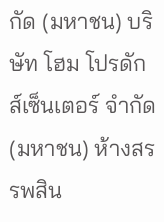กัด (มหาชน) บริษัท โฮม โปรดักส์เซ็นเตอร์ จำกัด (มหาชน) ห้างสรรพสิน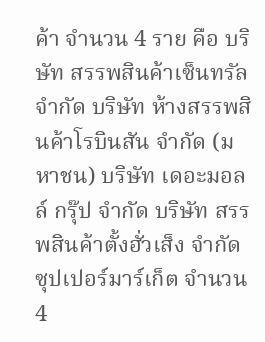ค้า จำนวน 4 ราย คือ บริษัท สรรพสินค้าเซ็นทรัล จำกัด บริษัท ห้างสรรพสินค้าโรบินสัน จำกัด (มหาชน) บริษัท เดอะมอลล์ กรุ๊ป จำกัด บริษัท สรรพสินค้าตั้งฮั่วเส็ง จำกัด ซุปเปอร์มาร์เก็ต จำนวน 4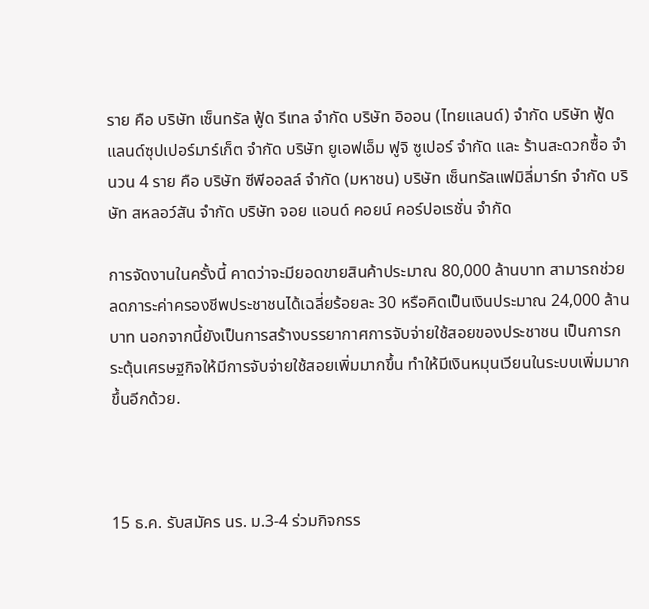ราย คือ บริษัท เซ็นทรัล ฟู้ด รีเทล จำกัด บริษัท อิออน (ไทยแลนด์) จำกัด บริษัท ฟู้ดแลนด์ซุปเปอร์มาร์เก็ต จำกัด บริษัท ยูเอฟเอ็ม ฟูจิ ซูเปอร์ จำกัด และ ร้านสะดวกซื้อ จำนวน 4 ราย คือ บริษัท ซีพีออลล์ จำกัด (มหาชน) บริษัท เซ็นทรัลแฟมิลี่มาร์ท จำกัด บริษัท สหลอว์สัน จำกัด บริษัท จอย แอนด์ คอยน์ คอร์ปอเรชั่น จำกัด

การจัดงานในครั้งนี้ คาดว่าจะมียอดขายสินค้าประมาณ 80,000 ล้านบาท สามารถช่วยลดภาระค่าครองชีพประชาชนได้เฉลี่ยร้อยละ 30 หรือคิดเป็นเงินประมาณ 24,000 ล้านบาท นอกจากนี้ยังเป็นการสร้างบรรยากาศการจับจ่ายใช้สอยของประชาชน เป็นการกระตุ้นเศรษฐกิจให้มีการจับจ่ายใช้สอยเพิ่มมากขึ้น ทำให้มีเงินหมุนเวียนในระบบเพิ่มมากขึ้นอีกด้วย.



15 ธ.ค. รับสมัคร นร. ม.3-4 ร่วมกิจกรร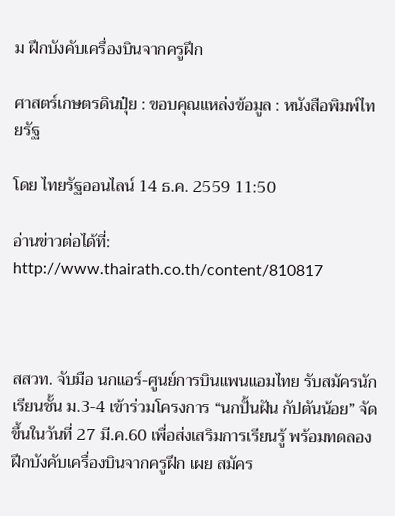ม ฝึกบังคับเครื่องบินจากครูฝึก

ศาสตร์เกษตรดินปุ๋ย : ขอบคุณแหล่งข้อมูล : หนังสือพิมพ์ไทยรัฐ

โดย ไทยรัฐออนไลน์ 14 ธ.ค. 2559 11:50

อ่านข่าวต่อได้ที่: http://www.thairath.co.th/content/810817



สสวท. จับมือ นกแอร์-ศูนย์การบินแพนแอมไทย รับสมัครนักเรียนชั้น ม.3-4 เข้าร่วมโครงการ “นกปั้นฝัน กัปตันน้อย” จัดขึ้นในวันที่ 27 มี.ค.60 เพื่อส่งเสริมการเรียนรู้ พร้อมทดลองฝึกบังคับเครื่องบินจากครูฝึก เผย สมัคร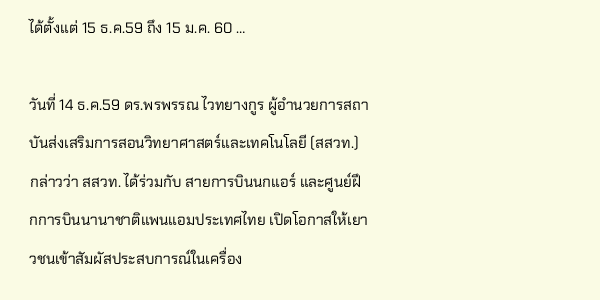ได้ตั้งแต่ 15 ธ.ค.59 ถึง 15 ม.ค. 60 …

วันที่ 14 ธ.ค.59 ดร.พรพรรณ ไวทยางกูร ผู้อำนวยการสถาบันส่งเสริมการสอนวิทยาศาสตร์และเทคโนโลยี (สสวท.) กล่าวว่า สสวท. ได้ร่วมกับ สายการบินนกแอร์ และศูนย์ฝึกการบินนานาชาติแพนแอมประเทศไทย เปิดโอกาสให้เยาวชนเข้าสัมผัสประสบการณ์ในเครื่อง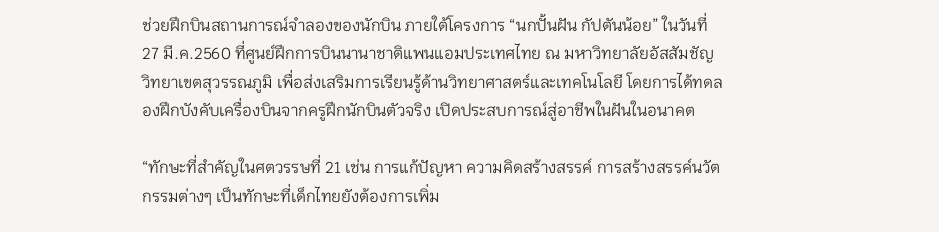ช่วยฝึกบินสถานการณ์จำลองของนักบิน ภายใต้โครงการ “นกปั้นฝัน กัปตันน้อย” ในวันที่ 27 มี.ค.2560 ที่ศูนย์ฝึกการบินนานาชาติแพนแอมประเทศไทย ณ มหาวิทยาลัยอัสสัมชัญ วิทยาเขตสุวรรณภูมิ เพื่อส่งเสริมการเรียนรู้ด้านวิทยาศาสตร์และเทคโนโลยี โดยการได้ทดลองฝึกบังคับเครื่องบินจากครูฝึกนักบินตัวจริง เปิดประสบการณ์สู่อาชีพในฝันในอนาคต

“ทักษะที่สำคัญในศตวรรษที่ 21 เช่น การแก้ปัญหา ความคิดสร้างสรรค์ การสร้างสรรค์นวัตกรรมต่างๆ เป็นทักษะที่เด็กไทยยังต้องการเพิ่ม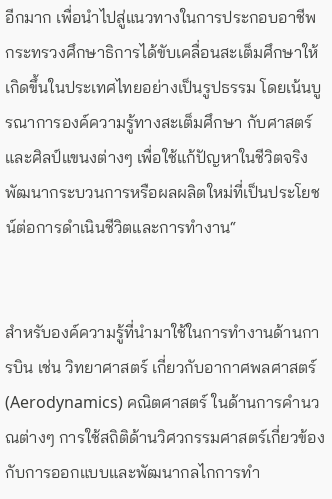อีกมาก เพื่อนำไปสู่แนวทางในการประกอบอาชีพ กระทรวงศึกษาธิการได้ขับเคลื่อนสะเต็มศึกษาให้เกิดขึ้นในประเทศไทยอย่างเป็นรูปธรรม โดยเน้นบูรณาการองค์ความรู้ทางสะเต็มศึกษา กับศาสตร์และศิลป์แขนงต่างๆ เพื่อใช้แก้ปัญหาในชีวิตจริง พัฒนากระบวนการหรือผลผลิตใหม่ที่เป็นประโยชน์ต่อการดำเนินชีวิตและการทำงาน“


สำหรับองค์ความรู้ที่นำมาใช้ในการทำงานด้านการบิน เช่น วิทยาศาสตร์ เกี่ยวกับอากาศพลศาสตร์ (Aerodynamics) คณิตศาสตร์ ในด้านการคำนวณต่างๆ การใช้สถิติด้านวิศวกรรมศาสตร์เกี่ยวข้องกับการออกแบบและพัฒนากลไกการทำ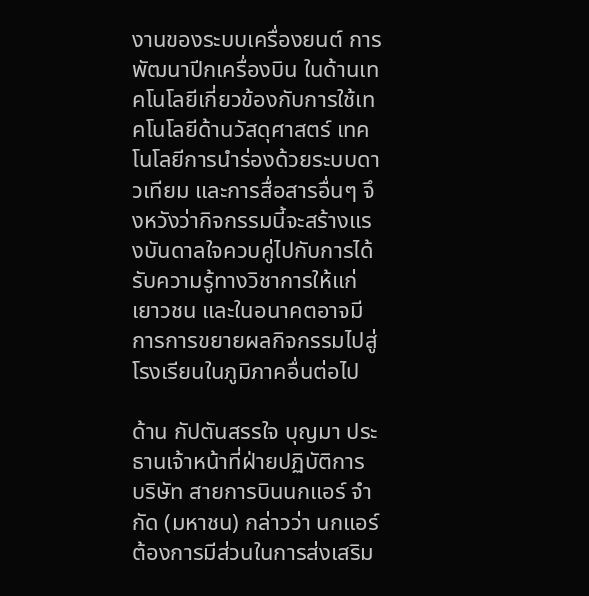งานของระบบเครื่องยนต์ การพัฒนาปีกเครื่องบิน ในด้านเทคโนโลยีเกี่ยวข้องกับการใช้เทคโนโลยีด้านวัสดุศาสตร์ เทคโนโลยีการนำร่องด้วยระบบดาวเทียม และการสื่อสารอื่นๆ จึงหวังว่ากิจกรรมนี้จะสร้างแรงบันดาลใจควบคู่ไปกับการได้รับความรู้ทางวิชาการให้แก่เยาวชน และในอนาคตอาจมีการการขยายผลกิจกรรมไปสู่โรงเรียนในภูมิภาคอื่นต่อไป

ด้าน กัปตันสรรใจ บุญมา ประธานเจ้าหน้าที่ฝ่ายปฏิบัติการ บริษัท สายการบินนกแอร์ จำกัด (มหาชน) กล่าวว่า นกแอร์ต้องการมีส่วนในการส่งเสริม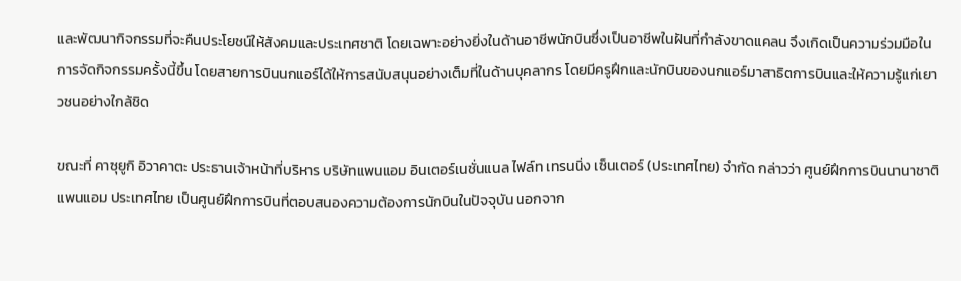และพัฒนากิจกรรมที่จะคืนประโยชน์ให้สังคมและประเทศชาติ โดยเฉพาะอย่างยิ่งในด้านอาชีพนักบินซึ่งเป็นอาชีพในฝันที่กำลังขาดแคลน จึงเกิดเป็นความร่วมมือในการจัดกิจกรรมครั้งนี้ขึ้น โดยสายการบินนกแอร์ได้ให้การสนับสนุนอย่างเต็มที่ในด้านบุคลากร โดยมีครูฝึกและนักบินของนกแอร์มาสาธิตการบินและให้ความรู้แก่เยาวชนอย่างใกล้ชิด

ขณะที่ คาซุยูกิ อิวาคาตะ ประธานเจ้าหน้าที่บริหาร บริษัทแพนแอม อินเตอร์เนชั่นแนล ไฟล์ท เทรนนิ่ง เซ็นเตอร์ (ประเทศไทย) จำกัด กล่าวว่า ศูนย์ฝึกการบินนานาชาติแพนแอม ประเทศไทย เป็นศูนย์ฝึกการบินที่ตอบสนองความต้องการนักบินในปัจจุบัน นอกจาก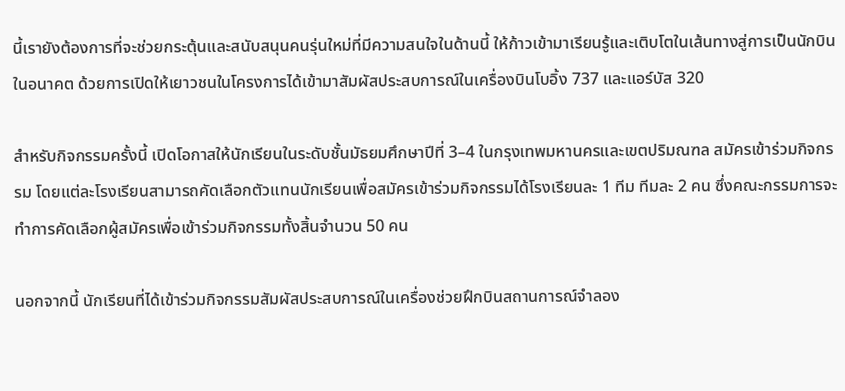นี้เรายังต้องการที่จะช่วยกระตุ้นและสนับสนุนคนรุ่นใหม่ที่มีความสนใจในด้านนี้ ให้ก้าวเข้ามาเรียนรู้และเติบโตในเส้นทางสู่การเป็นนักบินในอนาคต ด้วยการเปิดให้เยาวชนในโครงการได้เข้ามาสัมผัสประสบการณ์ในเครื่องบินโบอิ้ง 737 และแอร์บัส 320

สำหรับกิจกรรมครั้งนี้ เปิดโอกาสให้นักเรียนในระดับชั้นมัธยมศึกษาปีที่ 3–4 ในกรุงเทพมหานครและเขตปริมณฑล สมัครเข้าร่วมกิจกรรม โดยแต่ละโรงเรียนสามารถคัดเลือกตัวแทนนักเรียนเพื่อสมัครเข้าร่วมกิจกรรมได้โรงเรียนละ 1 ทีม ทีมละ 2 คน ซึ่งคณะกรรมการจะทำการคัดเลือกผู้สมัครเพื่อเข้าร่วมกิจกรรมทั้งสิ้นจำนวน 50 คน

นอกจากนี้ นักเรียนที่ได้เข้าร่วมกิจกรรมสัมผัสประสบการณ์ในเครื่องช่วยฝึกบินสถานการณ์จำลอง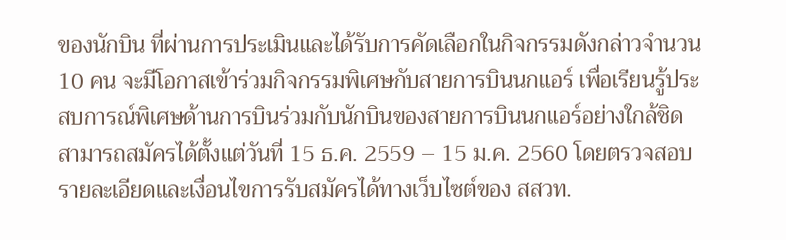ของนักบิน ที่ผ่านการประเมินและได้รับการคัดเลือกในกิจกรรมดังกล่าวจำนวน 10 คน จะมีโอกาสเข้าร่วมกิจกรรมพิเศษกับสายการบินนกแอร์ เพื่อเรียนรู้ประสบการณ์พิเศษด้านการบินร่วมกับนักบินของสายการบินนกแอร์อย่างใกล้ชิด  สามารถสมัครได้ตั้งแต่วันที่ 15 ธ.ค. 2559 – 15 ม.ค. 2560 โดยตรวจสอบรายละเอียดและเงื่อนไขการรับสมัครได้ทางเว็บไซต์ของ สสวท.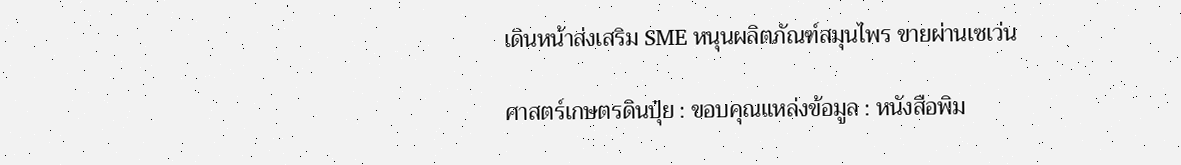เดินหน้าส่งเสริม SME หนุนผลิตภัณฑ์สมุนไพร ขายผ่านเซเว่น

ศาสตร์เกษตรดินปุ๋ย : ขอบคุณแหล่งข้อมูล : หนังสือพิม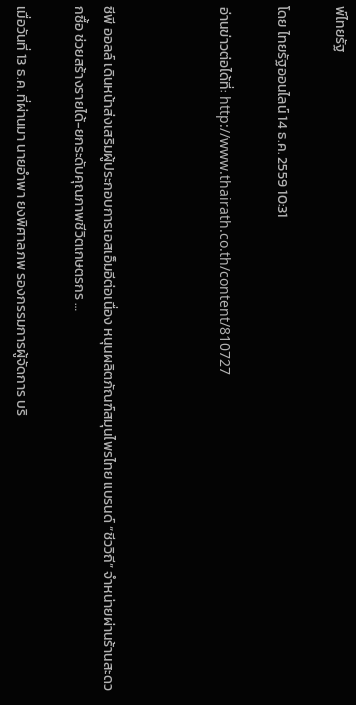พ์ไทยรัฐ

โดย ไทยรัฐออนไลน์ 14 ธ.ค. 2559 10:31

อ่านข่าวต่อได้ที่: http://www.thairath.co.th/content/810727



ซีพี ออลล์ เดินหน้าส่งเสริมผู้ประกอบการเอสเอ็มอีต่อเนื่อง หนุนผลิตภัณฑ์สมุนไพรไทย แบรนด์ “ชีววิถี” จำหน่ายผ่านร้านสะดวกซื้อ ช่วยสร้างรายได้-ยกระดับคุณภาพชีวิตเกษตรกร …

เมื่อวันที่ 13 ธ.ค. ที่ผ่านมา นายอำพา ยงพิศาลภพ รองกรรมการผู้จัดการ บริ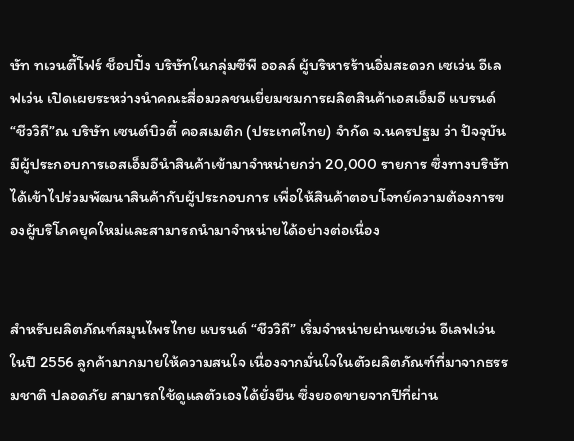ษัท ทเวนตี้โฟร์ ช็อปปิ้ง บริษัทในกลุ่มซีพี ออลล์ ผู้บริหารร้านอิ่มสะดวก เซเว่น อีเลฟเว่น เปิดเผยระหว่างนำคณะสื่อมวลชนเยี่ยมชมการผลิตสินค้าเอสเอ็มอี แบรนด์ “ชีววิถี”ณ บริษัท เซนต์บิวตี้ คอสเมติก (ประเทศไทย) จำกัด จ.นครปฐม ว่า ปัจจุบันมีผู้ประกอบการเอสเอ็มอีนำสินค้าเข้ามาจำหน่ายกว่า 20,000 รายการ ซึ่งทางบริษัทได้เข้าไปร่วมพัฒนาสินค้ากับผู้ประกอบการ เพื่อให้สินค้าตอบโจทย์ความต้องการของผู้บริโภคยุคใหม่และสามารถนำมาจำหน่ายได้อย่างต่อเนื่อง


สำหรับผลิตภัณฑ์สมุนไพรไทย แบรนด์ “ชีววิถี” เริ่มจำหน่ายผ่านเซเว่น อีเลฟเว่น ในปี 2556 ลูกค้ามากมายให้ความสนใจ เนื่องจากมั่นใจในตัวผลิตภัณฑ์ที่มาจากธรรมชาติ ปลอดภัย สามารถใช้ดูแลตัวเองได้ยั่งยืน ซึ่งยอดขายจากปีที่ผ่าน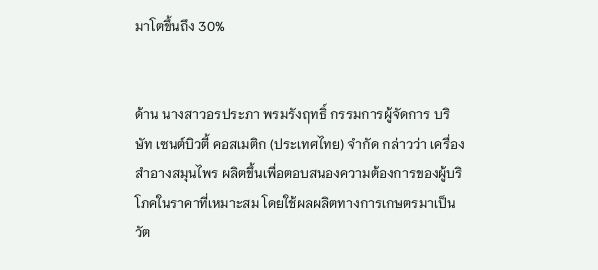มาโตขึ้นถึง 30%


ด้าน นางสาวอรประภา พรมรังฤทธิ์ กรรมการผู้จัดการ บริษัท เซนต์บิวตี้ คอสเมติก (ประเทศไทย) จำกัด กล่าวว่า เครื่องสำอางสมุนไพร ผลิตขึ้นเพื่อตอบสนองความต้องการของผู้บริโภคในราคาที่เหมาะสม โดยใช้ผลผลิตทางการเกษตรมาเป็นวัต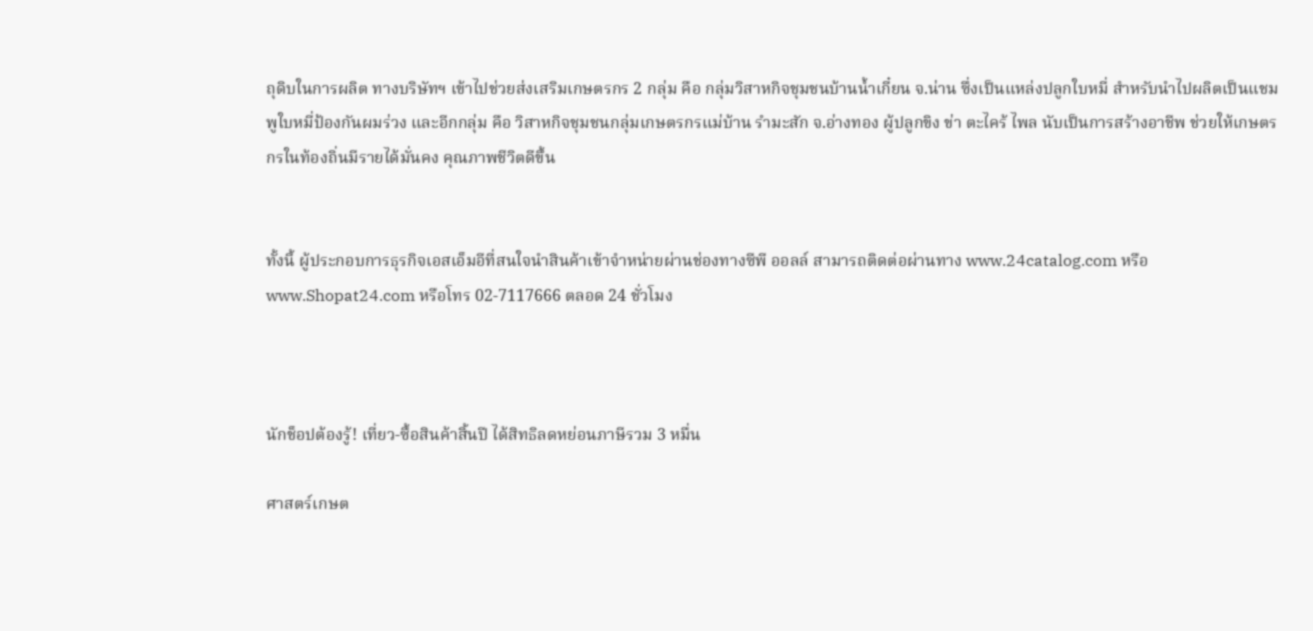ถุดิบในการผลิต ทางบริษัทฯ เข้าไปช่วยส่งเสริมเกษตรกร 2 กลุ่ม คือ กลุ่มวิสาหกิจชุมชนบ้านน้ำเกี๋ยน จ.น่าน ซึ่งเป็นแหล่งปลูกใบหมี่ สำหรับนำไปผลิตเป็นแชมพูใบหมี่ป้องกันผมร่วง และอีกกลุ่ม คือ วิสาหกิจชุมชนกลุ่มเกษตรกรแม่บ้าน รำมะสัก จ.อ่างทอง ผู้ปลูกขิง ข่า ตะไคร้ ไพล นับเป็นการสร้างอาชีพ ช่วยให้เกษตรกรในท้องถิ่นมีรายได้มั่นคง คุณภาพชีวิตดีขึ้น


ทั้งนี้ ผู้ประกอบการธุรกิจเอสเอ็มอีที่สนใจนำสินค้าเข้าจำหน่ายผ่านช่องทางซีพี ออลล์ สามารถติดต่อผ่านทาง www.24catalog.com หรือ www.Shopat24.com หรือโทร 02-7117666 ตลอด 24 ชั่วโมง



นักช็อปต้องรู้! เที่ยว-ซื้อสินค้าสิ้นปี ได้สิทธิลดหย่อนภาษีรวม 3 หมื่น

ศาสตร์เกษต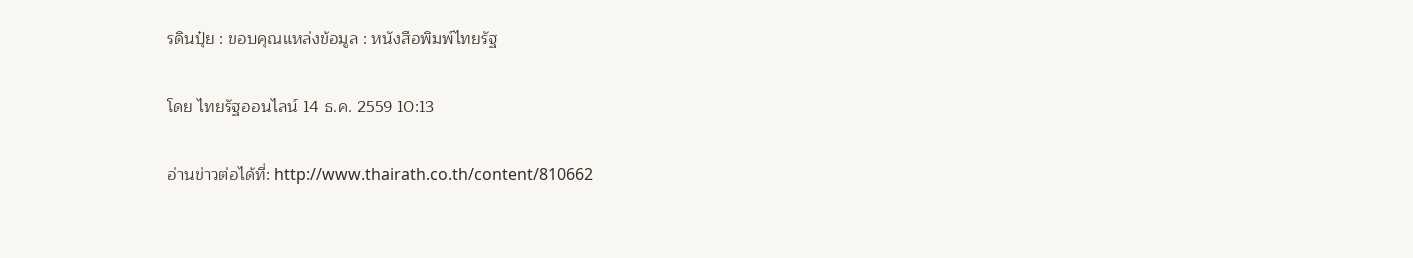รดินปุ๋ย : ขอบคุณแหล่งข้อมูล : หนังสือพิมพ์ไทยรัฐ

โดย ไทยรัฐออนไลน์ 14 ธ.ค. 2559 10:13

อ่านข่าวต่อได้ที่: http://www.thairath.co.th/content/810662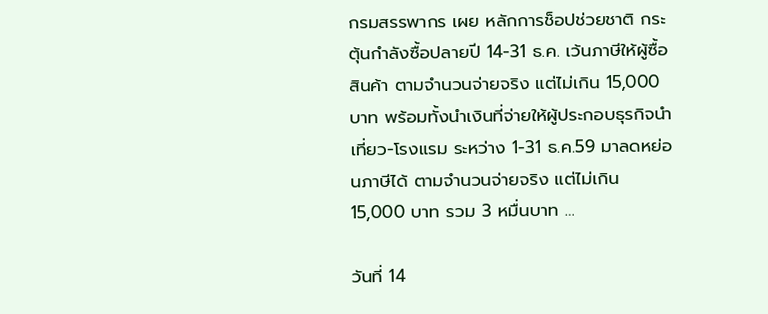กรมสรรพากร เผย หลักการช็อปช่วยชาติ กระตุ้นกำลังซื้อปลายปี 14-31 ธ.ค. เว้นภาษีให้ผู้ซื้อสินค้า ตามจำนวนจ่ายจริง แต่ไม่เกิน 15,000 บาท พร้อมทั้งนำเงินที่จ่ายให้ผู้ประกอบธุรกิจนำเที่ยว-โรงแรม ระหว่าง 1-31 ธ.ค.59 มาลดหย่อนภาษีได้ ตามจำนวนจ่ายจริง แต่ไม่เกิน 15,000 บาท รวม 3 หมื่นบาท …

วันที่ 14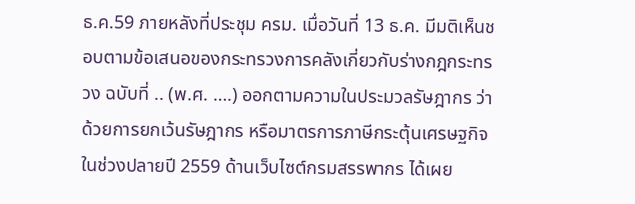ธ.ค.59 ภายหลังที่ประชุม ครม. เมื่อวันที่ 13 ธ.ค. มีมติเห็นชอบตามข้อเสนอของกระทรวงการคลังเกี่ยวกับร่างกฎกระทรวง ฉบับที่ .. (พ.ศ. ….) ออกตามความในประมวลรัษฎากร ว่าด้วยการยกเว้นรัษฎากร หรือมาตรการภาษีกระตุ้นเศรษฐกิจในช่วงปลายปี 2559 ด้านเว็บไซต์กรมสรรพากร ได้เผย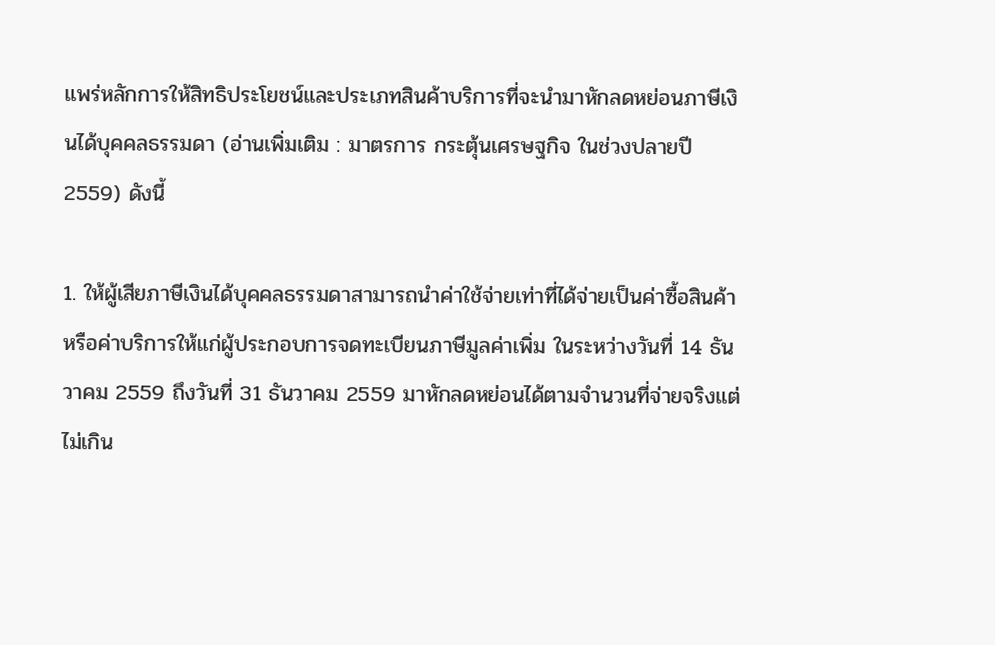แพร่หลักการให้สิทธิประโยชน์และประเภทสินค้าบริการที่จะนำมาหักลดหย่อนภาษีเงินได้บุคคลธรรมดา (อ่านเพิ่มเติม : มาตรการ กระตุ้นเศรษฐกิจ ในช่วงปลายปี 2559) ดังนี้

1. ให้ผู้เสียภาษีเงินได้บุคคลธรรมดาสามารถนำค่าใช้จ่ายเท่าที่ได้จ่ายเป็นค่าซื้อสินค้าหรือค่าบริการให้แก่ผู้ประกอบการจดทะเบียนภาษีมูลค่าเพิ่ม ในระหว่างวันที่ 14 ธันวาคม 2559 ถึงวันที่ 31 ธันวาคม 2559 มาหักลดหย่อนได้ตามจำนวนที่จ่ายจริงแต่ไม่เกิน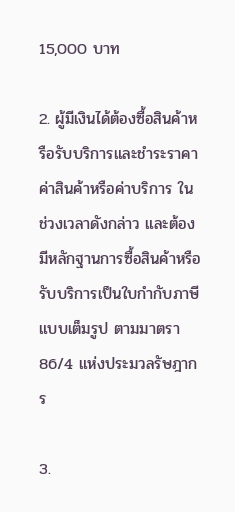15,000 บาท

2. ผู้มีเงินได้ต้องซื้อสินค้าหรือรับบริการและชำระราคาค่าสินค้าหรือค่าบริการ ในช่วงเวลาดังกล่าว และต้องมีหลักฐานการซื้อสินค้าหรือรับบริการเป็นใบกำกับภาษีแบบเต็มรูป ตามมาตรา 86/4 แห่งประมวลรัษฎากร

3.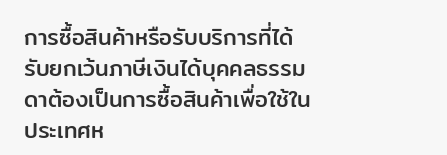การซื้อสินค้าหรือรับบริการที่ได้รับยกเว้นภาษีเงินได้บุคคลธรรมดาต้องเป็นการซื้อสินค้าเพื่อใช้ในประเทศห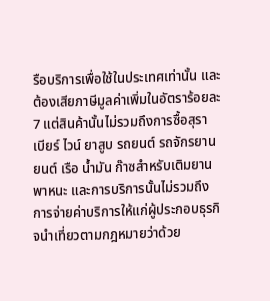รือบริการเพื่อใช้ในประเทศเท่านั้น และต้องเสียภาษีมูลค่าเพิ่มในอัตราร้อยละ 7 แต่สินค้านั้นไม่รวมถึงการซื้อสุรา เบียร์ ไวน์ ยาสูบ รถยนต์ รถจักรยานยนต์ เรือ น้ำมัน ก๊าซสำหรับเติมยานพาหนะ และการบริการนั้นไม่รวมถึงการจ่ายค่าบริการให้แก่ผู้ประกอบธุรกิจนำเที่ยวตามกฎหมายว่าด้วย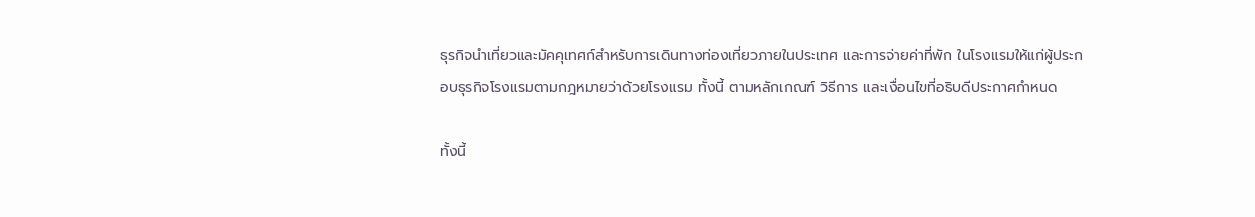ธุรกิจนำเที่ยวและมัคคุเทศก์สำหรับการเดินทางท่องเที่ยวภายในประเทศ และการจ่ายค่าที่พัก ในโรงแรมให้แก่ผู้ประกอบธุรกิจโรงแรมตามกฎหมายว่าด้วยโรงแรม ทั้งนี้ ตามหลักเกณฑ์ วิธีการ และเงื่อนไขที่อธิบดีประกาศกำหนด

ทั้งนี้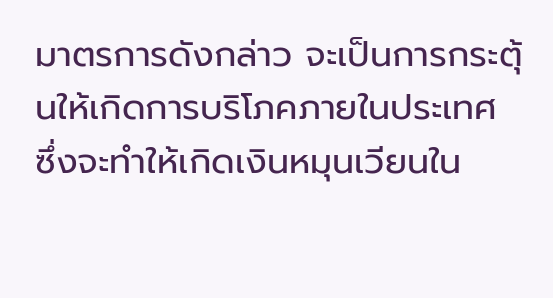มาตรการดังกล่าว จะเป็นการกระตุ้นให้เกิดการบริโภคภายในประเทศ ซึ่งจะทำให้เกิดเงินหมุนเวียนใน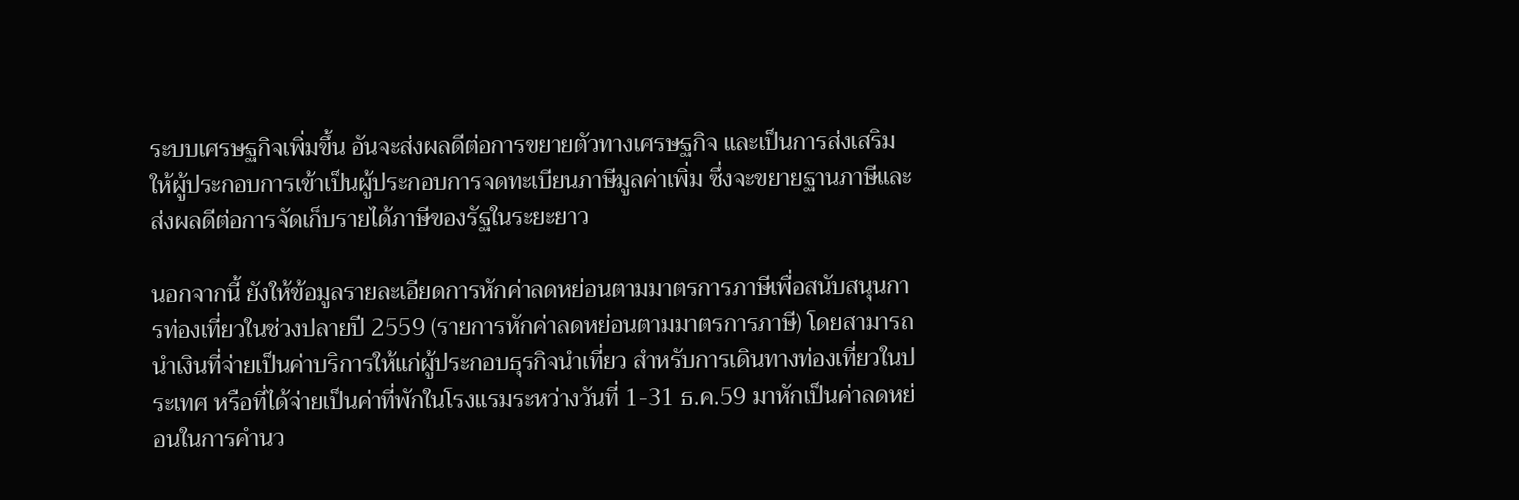ระบบเศรษฐกิจเพิ่มขึ้น อันจะส่งผลดีต่อการขยายตัวทางเศรษฐกิจ และเป็นการส่งเสริมให้ผู้ประกอบการเข้าเป็นผู้ประกอบการจดทะเบียนภาษีมูลค่าเพิ่ม ซึ่งจะขยายฐานภาษีและส่งผลดีต่อการจัดเก็บรายได้ภาษีของรัฐในระยะยาว

นอกจากนี้ ยังให้ข้อมูลรายละเอียดการหักค่าลดหย่อนตามมาตรการภาษีเพื่อสนับสนุนการท่องเที่ยวในช่วงปลายปี 2559 (รายการหักค่าลดหย่อนตามมาตรการภาษี) โดยสามารถนำเงินที่จ่ายเป็นค่าบริการให้แก่ผู้ประกอบธุรกิจนำเที่ยว สำหรับการเดินทางท่องเที่ยวในประเทศ หรือที่ได้จ่ายเป็นค่าที่พักในโรงแรมระหว่างวันที่ 1-31 ธ.ค.59 มาหักเป็นค่าลดหย่อนในการคำนว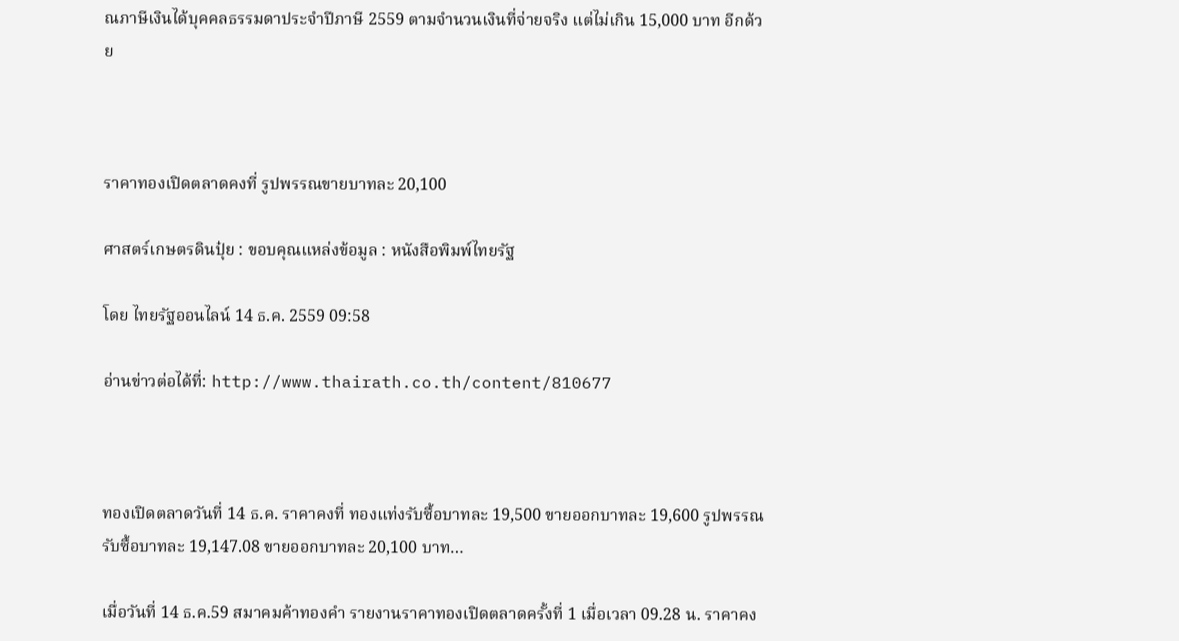ณภาษีเงินได้บุคคลธรรมดาประจำปีภาษี 2559 ตามจำนวนเงินที่จ่ายจริง แต่ไม่เกิน 15,000 บาท อีกด้วย



ราคาทองเปิดตลาดคงที่ รูปพรรณขายบาทละ 20,100

ศาสตร์เกษตรดินปุ๋ย : ขอบคุณแหล่งข้อมูล : หนังสือพิมพ์ไทยรัฐ

โดย ไทยรัฐออนไลน์ 14 ธ.ค. 2559 09:58

อ่านข่าวต่อได้ที่: http://www.thairath.co.th/content/810677



ทองเปิดตลาดวันที่ 14 ธ.ค. ราคาคงที่ ทองแท่งรับซื้อบาทละ 19,500 ขายออกบาทละ 19,600 รูปพรรณรับซื้อบาทละ 19,147.08 ขายออกบาทละ 20,100 บาท…

เมื่อวันที่ 14 ธ.ค.59 สมาคมค้าทองคำ รายงานราคาทองเปิดตลาดครั้งที่ 1 เมื่อเวลา 09.28 น. ราคาคง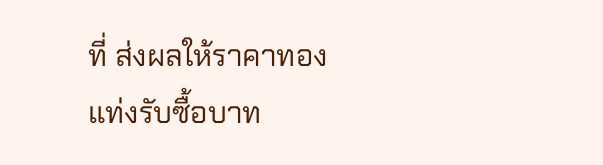ที่ ส่งผลให้ราคาทองแท่งรับซื้อบาท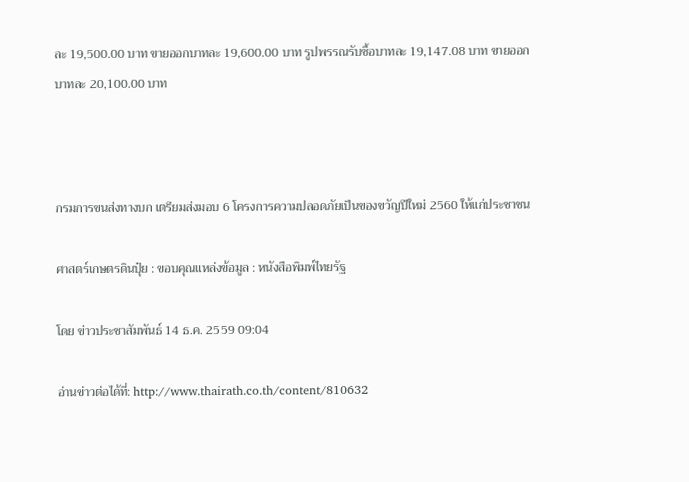ละ 19,500.00 บาท ขายออกบาทละ 19,600.00 บาท รูปพรรณรับซื้อบาทละ 19,147.08 บาท ขายออกบาทละ 20,100.00 บาท



กรมการขนส่งทางบก เตรียมส่งมอบ 6 โครงการความปลอดภัยเป็นของขวัญปีใหม่ 2560 ให้แก่ประชาชน

ศาสตร์เกษตรดินปุ๋ย : ขอบคุณแหล่งข้อมูล : หนังสือพิมพ์ไทยรัฐ

โดย ข่าวประชาสัมพันธ์ 14 ธ.ค. 2559 09:04

อ่านข่าวต่อได้ที่: http://www.thairath.co.th/content/810632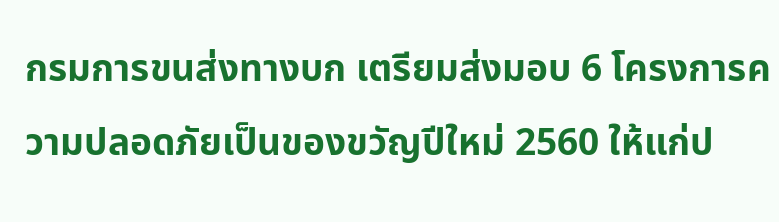กรมการขนส่งทางบก เตรียมส่งมอบ 6 โครงการความปลอดภัยเป็นของขวัญปีใหม่ 2560 ให้แก่ป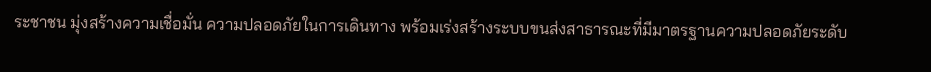ระชาชน มุ่งสร้างความเชื่อมั่น ความปลอดภัยในการเดินทาง พร้อมเร่งสร้างระบบขนส่งสาธารณะที่มีมาตรฐานความปลอดภัยระดับ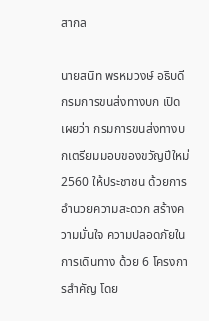สากล

นายสนิท พรหมวงษ์ อธิบดีกรมการขนส่งทางบก เปิดเผยว่า กรมการขนส่งทางบกเตรียมมอบของขวัญปีใหม่ 2560 ให้ประชาชน ด้วยการอำนวยความสะดวก สร้างความมั่นใจ ความปลอดภัยในการเดินทาง ด้วย 6 โครงการสำคัญ โดย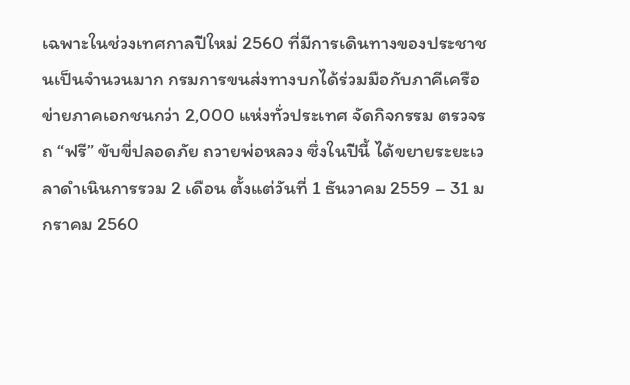เฉพาะในช่วงเทศกาลปีใหม่ 2560 ที่มีการเดินทางของประชาชนเป็นจำนวนมาก กรมการขนส่งทางบกได้ร่วมมือกับภาคีเครือข่ายภาคเอกชนกว่า 2,000 แห่งทั่วประเทศ จัดกิจกรรม ตรวจรถ “ฟรี” ขับขี่ปลอดภัย ถวายพ่อหลวง ซึ่งในปีนี้ ได้ขยายระยะเวลาดำเนินการรวม 2 เดือน ตั้งแต่วันที่ 1 ธันวาคม 2559 – 31 มกราคม 2560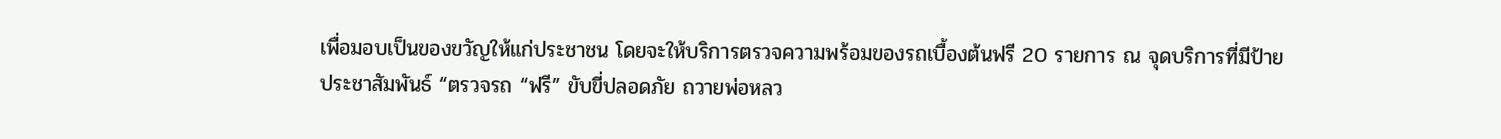เพื่อมอบเป็นของขวัญให้แก่ประชาชน โดยจะให้บริการตรวจความพร้อมของรถเบื้องต้นฟรี 20 รายการ ณ จุดบริการที่มีป้ายประชาสัมพันธ์ “ตรวจรถ “ฟรี” ขับขี่ปลอดภัย ถวายพ่อหลว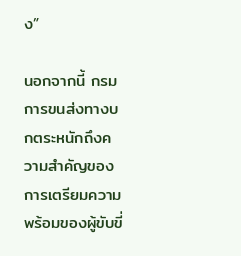ง”

นอกจากนี้ กรมการขนส่งทางบกตระหนักถึงความสำคัญของการเตรียมความพร้อมของผู้ขับขี่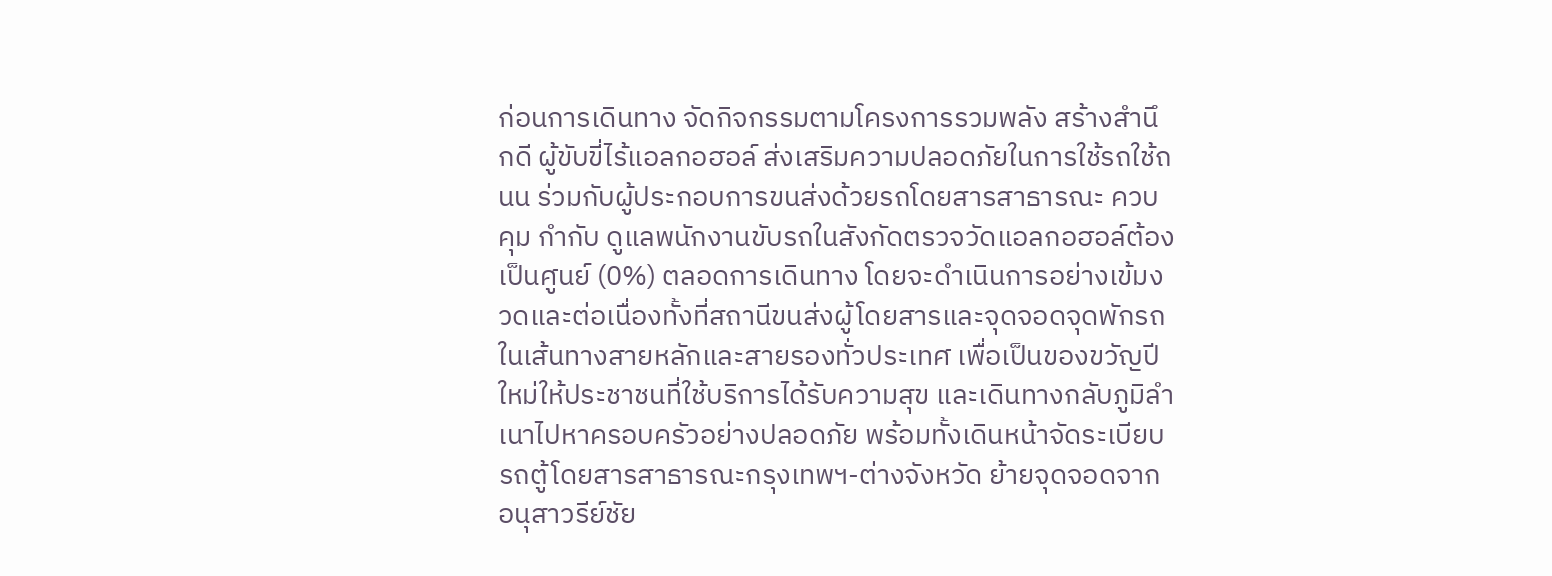ก่อนการเดินทาง จัดกิจกรรมตามโครงการรวมพลัง สร้างสำนึกดี ผู้ขับขี่ไร้แอลกอฮอล์ ส่งเสริมความปลอดภัยในการใช้รถใช้ถนน ร่วมกับผู้ประกอบการขนส่งด้วยรถโดยสารสาธารณะ ควบคุม กำกับ ดูแลพนักงานขับรถในสังกัดตรวจวัดแอลกอฮอล์ต้องเป็นศูนย์ (0%) ตลอดการเดินทาง โดยจะดำเนินการอย่างเข้มงวดและต่อเนื่องทั้งที่สถานีขนส่งผู้โดยสารและจุดจอดจุดพักรถในเส้นทางสายหลักและสายรองทั่วประเทศ เพื่อเป็นของขวัญปีใหม่ให้ประชาชนที่ใช้บริการได้รับความสุข และเดินทางกลับภูมิลำเนาไปหาครอบครัวอย่างปลอดภัย พร้อมทั้งเดินหน้าจัดระเบียบรถตู้โดยสารสาธารณะกรุงเทพฯ-ต่างจังหวัด ย้ายจุดจอดจากอนุสาวรีย์ชัย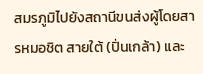สมรภูมิไปยังสถานีขนส่งผู้โดยสารหมอชิต สายใต้ (ปิ่นเกล้า) และ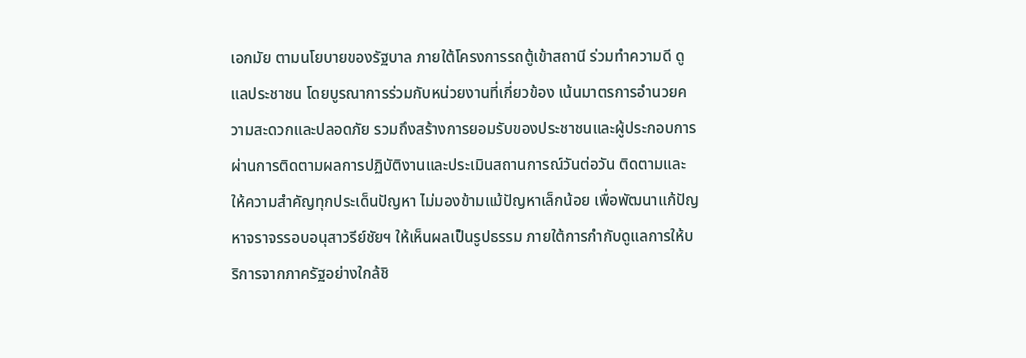เอกมัย ตามนโยบายของรัฐบาล ภายใต้โครงการรถตู้เข้าสถานี ร่วมทำความดี ดูแลประชาชน โดยบูรณาการร่วมกับหน่วยงานที่เกี่ยวข้อง เน้นมาตรการอำนวยความสะดวกและปลอดภัย รวมถึงสร้างการยอมรับของประชาชนและผู้ประกอบการ ผ่านการติดตามผลการปฏิบัติงานและประเมินสถานการณ์วันต่อวัน ติดตามและให้ความสำคัญทุกประเด็นปัญหา ไม่มองข้ามแม้ปัญหาเล็กน้อย เพื่อพัฒนาแก้ปัญหาจราจรรอบอนุสาวรีย์ชัยฯ ให้เห็นผลเป็นรูปธรรม ภายใต้การกำกับดูแลการให้บริการจากภาครัฐอย่างใกล้ชิ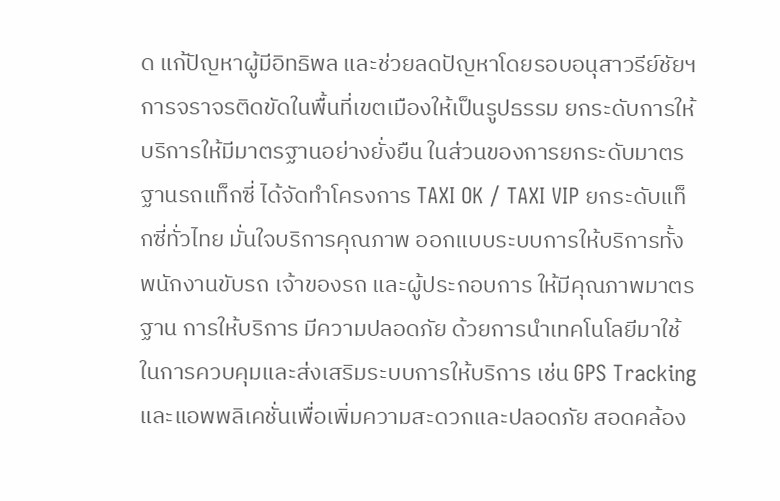ด แก้ปัญหาผู้มีอิทธิพล และช่วยลดปัญหาโดยรอบอนุสาวรีย์ชัยฯ การจราจรติดขัดในพื้นที่เขตเมืองให้เป็นรูปธรรม ยกระดับการให้บริการให้มีมาตรฐานอย่างยั่งยืน ในส่วนของการยกระดับมาตรฐานรถแท็กซี่ ได้จัดทำโครงการ TAXI OK / TAXI VIP ยกระดับแท็กซี่ทั่วไทย มั่นใจบริการคุณภาพ ออกแบบระบบการให้บริการทั้งพนักงานขับรถ เจ้าของรถ และผู้ประกอบการ ให้มีคุณภาพมาตรฐาน การให้บริการ มีความปลอดภัย ด้วยการนำเทคโนโลยีมาใช้ในการควบคุมและส่งเสริมระบบการให้บริการ เช่น GPS Tracking และแอพพลิเคชั่นเพื่อเพิ่มความสะดวกและปลอดภัย สอดคล้อง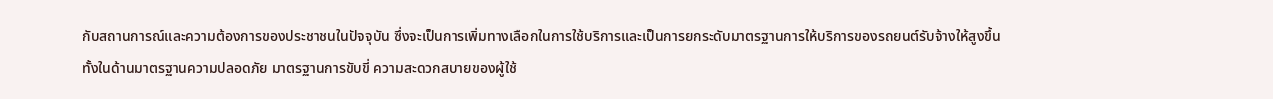กับสถานการณ์และความต้องการของประชาชนในปัจจุบัน ซึ่งจะเป็นการเพิ่มทางเลือกในการใช้บริการและเป็นการยกระดับมาตรฐานการให้บริการของรถยนต์รับจ้างให้สูงขึ้นทั้งในด้านมาตรฐานความปลอดภัย มาตรฐานการขับขี่ ความสะดวกสบายของผู้ใช้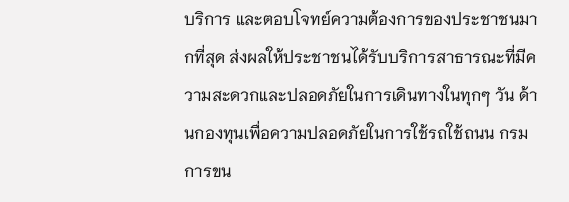บริการ และตอบโจทย์ความต้องการของประชาชนมากที่สุด ส่งผลให้ประชาชนได้รับบริการสาธารณะที่มีความสะดวกและปลอดภัยในการเดินทางในทุกๆ วัน ด้านกองทุนเพื่อความปลอดภัยในการใช้รถใช้ถนน กรมการขน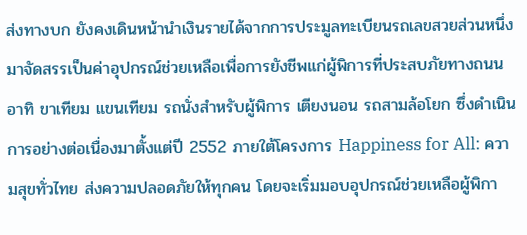ส่งทางบก ยังคงเดินหน้านำเงินรายได้จากการประมูลทะเบียนรถเลขสวยส่วนหนึ่งมาจัดสรรเป็นค่าอุปกรณ์ช่วยเหลือเพื่อการยังชีพแก่ผู้พิการที่ประสบภัยทางถนน อาทิ ขาเทียม แขนเทียม รถนั่งสำหรับผู้พิการ เตียงนอน รถสามล้อโยก ซึ่งดำเนินการอย่างต่อเนื่องมาตั้งแต่ปี 2552 ภายใต้โครงการ Happiness for All: ความสุขทั่วไทย ส่งความปลอดภัยให้ทุกคน โดยจะเริ่มมอบอุปกรณ์ช่วยเหลือผู้พิกา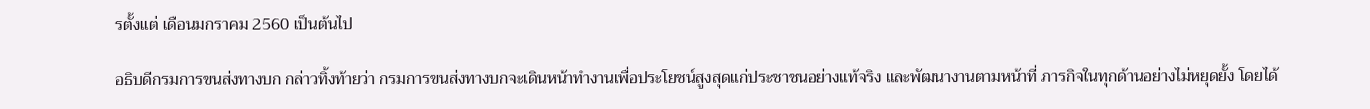รตั้งแต่ เดือนมกราคม 2560 เป็นต้นไป

อธิบดีกรมการขนส่งทางบก กล่าวทิ้งท้ายว่า กรมการขนส่งทางบกจะเดินหน้าทำงานเพื่อประโยชน์สูงสุดแก่ประชาชนอย่างแท้จริง และพัฒนางานตามหน้าที่ ภารกิจในทุกด้านอย่างไม่หยุดยั้ง โดยได้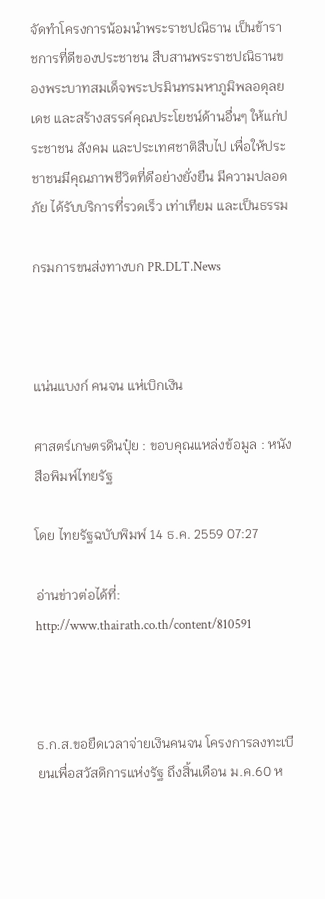จัดทำโครงการน้อมนำพระราชปณิธาน เป็นข้าราชการที่ดีของประชาชน สืบสานพระราชปณิธานของพระบาทสมเด็จพระปรมินทรมหาภูมิพลอดุลยเดช และสร้างสรรค์คุณประโยชน์ด้านอื่นๆ ให้แก่ประชาชน สังคม และประเทศชาติสืบไป เพื่อให้ประชาชนมีคุณภาพชีวิตที่ดีอย่างยั่งยืน มีความปลอดภัย ได้รับบริการที่รวดเร็ว เท่าเทียม และเป็นธรรม

กรมการขนส่งทางบก PR.DLT.News



แน่นแบงก์ คนจน แห่เบิกเงิน

ศาสตร์เกษตรดินปุ๋ย : ขอบคุณแหล่งข้อมูล : หนังสือพิมพ์ไทยรัฐ

โดย ไทยรัฐฉบับพิมพ์ 14 ธ.ค. 2559 07:27

อ่านข่าวต่อได้ที่: http://www.thairath.co.th/content/810591



ธ.ก.ส.ขอยืดเวลาจ่ายเงินคนจน โครงการลงทะเบียนเพื่อสวัสดิการแห่งรัฐ ถึงสิ้นเดือน ม.ค.60 ห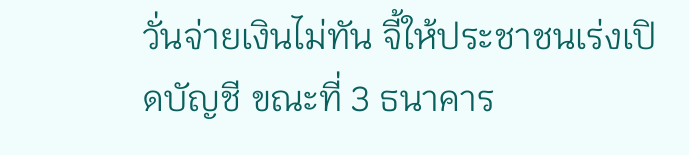วั่นจ่ายเงินไม่ทัน จี้ให้ประชาชนเร่งเปิดบัญชี ขณะที่ 3 ธนาคาร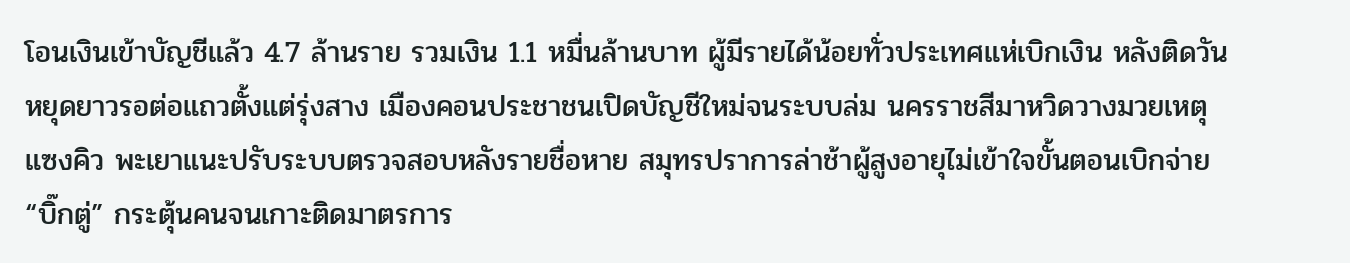โอนเงินเข้าบัญชีแล้ว 4.7 ล้านราย รวมเงิน 1.1 หมื่นล้านบาท ผู้มีรายได้น้อยทั่วประเทศแห่เบิกเงิน หลังติดวันหยุดยาวรอต่อแถวตั้งแต่รุ่งสาง เมืองคอนประชาชนเปิดบัญชีใหม่จนระบบล่ม นครราชสีมาหวิดวางมวยเหตุแซงคิว พะเยาแนะปรับระบบตรวจสอบหลังรายชื่อหาย สมุทรปราการล่าช้าผู้สูงอายุไม่เข้าใจขั้นตอนเบิกจ่าย “บิ๊กตู่” กระตุ้นคนจนเกาะติดมาตรการ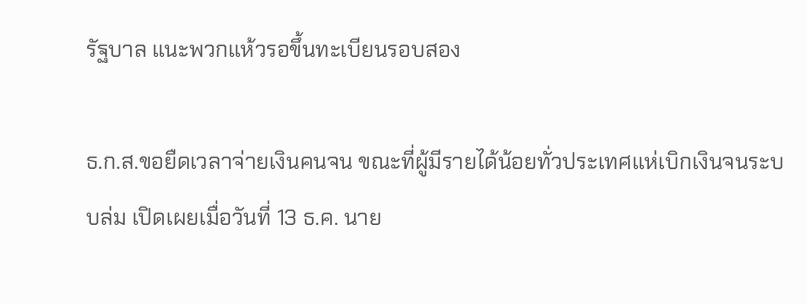รัฐบาล แนะพวกแห้วรอขึ้นทะเบียนรอบสอง

ธ.ก.ส.ขอยืดเวลาจ่ายเงินคนจน ขณะที่ผู้มีรายได้น้อยทั่วประเทศแห่เบิกเงินจนระบบล่ม เปิดเผยเมื่อวันที่ 13 ธ.ค. นาย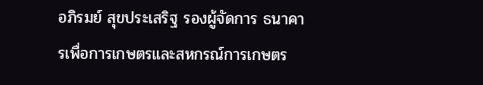อภิรมย์ สุขประเสริฐ รองผู้จัดการ ธนาคารเพื่อการเกษตรและสหกรณ์การเกษตร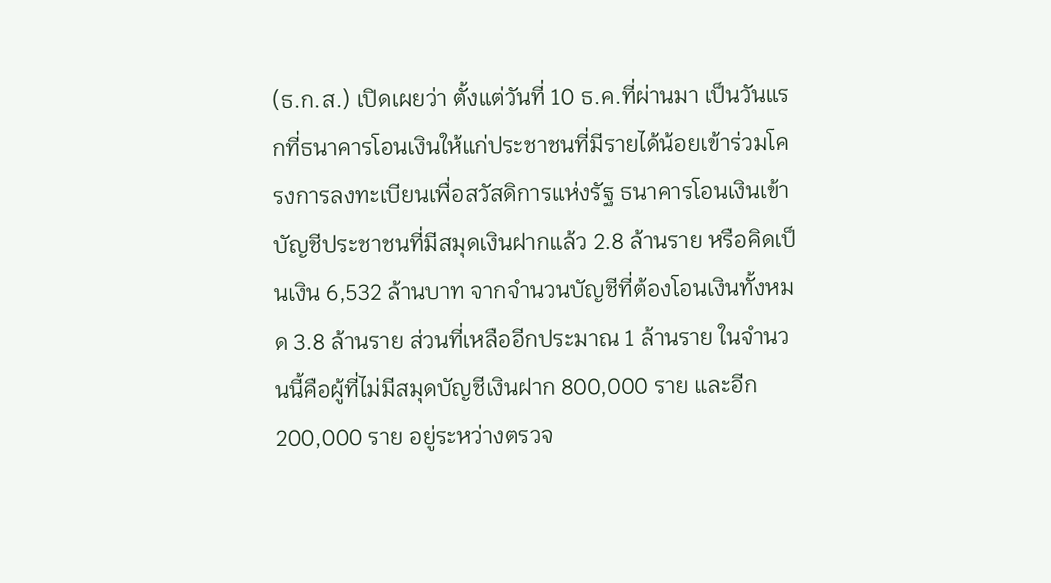(ธ.ก.ส.) เปิดเผยว่า ตั้งแต่วันที่ 10 ธ.ค.ที่ผ่านมา เป็นวันแรกที่ธนาคารโอนเงินให้แก่ประชาชนที่มีรายได้น้อยเข้าร่วมโครงการลงทะเบียนเพื่อสวัสดิการแห่งรัฐ ธนาคารโอนเงินเข้าบัญชีประชาชนที่มีสมุดเงินฝากแล้ว 2.8 ล้านราย หรือคิดเป็นเงิน 6,532 ล้านบาท จากจำนวนบัญชีที่ต้องโอนเงินทั้งหมด 3.8 ล้านราย ส่วนที่เหลืออีกประมาณ 1 ล้านราย ในจำนวนนี้คือผู้ที่ไม่มีสมุดบัญชีเงินฝาก 800,000 ราย และอีก 200,000 ราย อยู่ระหว่างตรวจ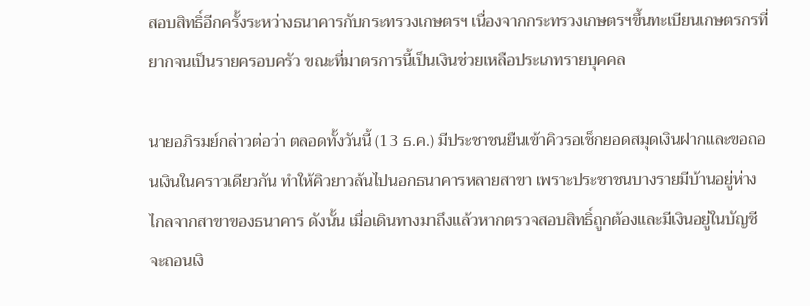สอบสิทธิ์อีกครั้งระหว่างธนาคารกับกระทรวงเกษตรฯ เนื่องจากกระทรวงเกษตรฯขึ้นทะเบียนเกษตรกรที่ยากจนเป็นรายครอบครัว ขณะที่มาตรการนี้เป็นเงินช่วยเหลือประเภทรายบุคคล

นายอภิรมย์กล่าวต่อว่า ตลอดทั้งวันนี้ (13 ธ.ค.) มีประชาชนยืนเข้าคิวรอเช็กยอดสมุดเงินฝากและขอถอนเงินในคราวเดียวกัน ทำให้คิวยาวล้นไปนอกธนาคารหลายสาขา เพราะประชาชนบางรายมีบ้านอยู่ห่างไกลจากสาขาของธนาคาร ดังนั้น เมื่อเดินทางมาถึงแล้วหากตรวจสอบสิทธิ์ถูกต้องและมีเงินอยู่ในบัญชี จะถอนเงิ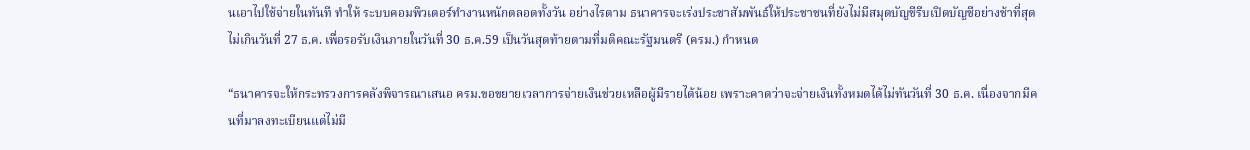นเอาไปใช้จ่ายในทันที ทำให้ ระบบคอมพิวเตอร์ทำงานหนักตลอดทั้งวัน อย่างไรตาม ธนาคารจะเร่งประชาสัมพันธ์ให้ประชาชนที่ยังไม่มีสมุดบัญชีรีบเปิดบัญชีอย่างช้าที่สุดไม่เกินวันที่ 27 ธ.ค. เพื่อรอรับเงินภายในวันที่ 30 ธ.ค.59 เป็นวันสุดท้ายตามที่มติคณะรัฐมนตรี (ครม.) กำหนด

“ธนาคารจะให้กระทรวงการคลังพิจารณาเสนอ ครม.ขอขยายเวลาการจ่ายเงินช่วยเหลือผู้มีรายได้น้อย เพราะคาดว่าจะจ่ายเงินทั้งหมดได้ไม่ทันวันที่ 30 ธ.ค. เนื่องจากมีคนที่มาลงทะเบียนแต่ไม่มี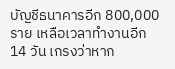บัญชีธนาคารอีก 800,000 ราย เหลือเวลาทำงานอีก 14 วัน เกรงว่าหาก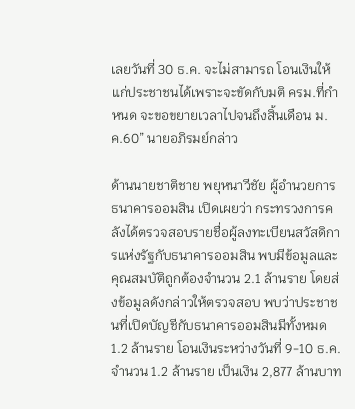เลยวันที่ 30 ธ.ค. จะไม่สามารถ โอนเงินให้แก่ประชาชนได้เพราะจะขัดกับมติ ครม.ที่กำหนด จะขอขยายเวลาไปจนถึงสิ้นเดือน ม.ค.60” นายอภิรมย์กล่าว

ด้านนายชาติชาย พยุหนาวีชัย ผู้อำนวยการธนาคารออมสิน เปิดเผยว่า กระทรวงการคลังได้ตรวจสอบรายชื่อผู้ลงทะเบียนสวัสดิการแห่งรัฐกับธนาคารออมสิน พบมีข้อมูลและคุณสมบัติถูกต้องจำนวน 2.1 ล้านราย โดยส่งข้อมูลดังกล่าวให้ตรวจสอบ พบว่าประชาชนที่เปิดบัญชีกับธนาคารออมสินมีทั้งหมด 1.2 ล้านราย โอนเงินระหว่างวันที่ 9-10 ธ.ค. จำนวน 1.2 ล้านราย เป็นเงิน 2,877 ล้านบาท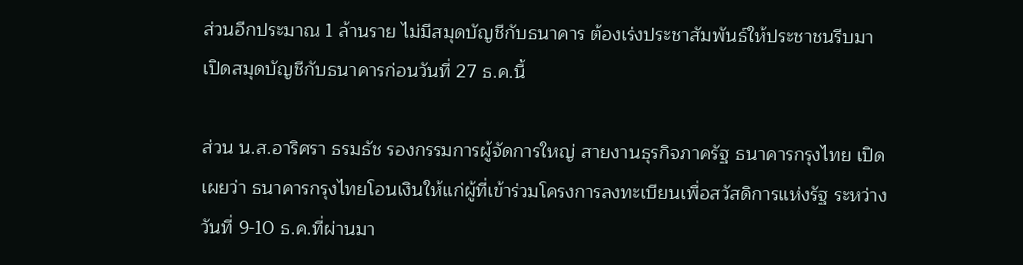ส่วนอีกประมาณ 1 ล้านราย ไม่มีสมุดบัญชีกับธนาคาร ต้องเร่งประชาสัมพันธ์ให้ประชาชนรีบมาเปิดสมุดบัญชีกับธนาคารก่อนวันที่ 27 ธ.ค.นี้

ส่วน น.ส.อาริศรา ธรมธัช รองกรรมการผู้จัดการใหญ่ สายงานธุรกิจภาครัฐ ธนาคารกรุงไทย เปิดเผยว่า ธนาคารกรุงไทยโอนเงินให้แก่ผู้ที่เข้าร่วมโครงการลงทะเบียนเพื่อสวัสดิการแห่งรัฐ ระหว่างวันที่ 9-10 ธ.ค.ที่ผ่านมา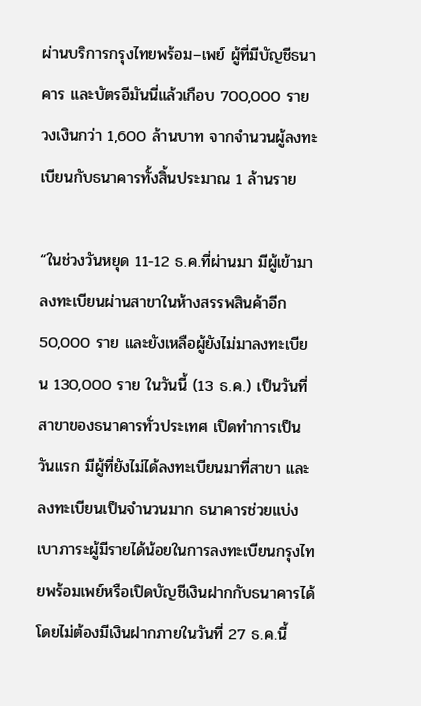ผ่านบริการกรุงไทยพร้อม–เพย์ ผู้ที่มีบัญชีธนาคาร และบัตรอีมันนี่แล้วเกือบ 700,000 ราย วงเงินกว่า 1,600 ล้านบาท จากจำนวนผู้ลงทะเบียนกับธนาคารทั้งสิ้นประมาณ 1 ล้านราย

“ในช่วงวันหยุด 11-12 ธ.ค.ที่ผ่านมา มีผู้เข้ามาลงทะเบียนผ่านสาขาในห้างสรรพสินค้าอีก 50,000 ราย และยังเหลือผู้ยังไม่มาลงทะเบียน 130,000 ราย ในวันนี้ (13 ธ.ค.) เป็นวันที่สาขาของธนาคารทั่วประเทศ เปิดทำการเป็นวันแรก มีผู้ที่ยังไม่ได้ลงทะเบียนมาที่สาขา และลงทะเบียนเป็นจำนวนมาก ธนาคารช่วยแบ่งเบาภาระผู้มีรายได้น้อยในการลงทะเบียนกรุงไทยพร้อมเพย์หรือเปิดบัญชีเงินฝากกับธนาคารได้โดยไม่ต้องมีเงินฝากภายในวันที่ 27 ธ.ค.นี้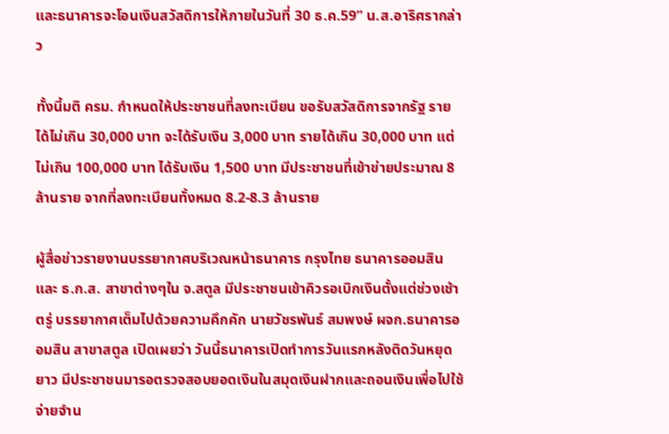และธนาคารจะโอนเงินสวัสดิการให้ภายในวันที่ 30 ธ.ค.59” น.ส.อาริศรากล่าว

ทั้งนี้มติ ครม. กำหนดให้ประชาชนที่ลงทะเบียน ขอรับสวัสดิการจากรัฐ รายได้ไม่เกิน 30,000 บาท จะได้รับเงิน 3,000 บาท รายได้เกิน 30,000 บาท แต่ไม่เกิน 100,000 บาท ได้รับเงิน 1,500 บาท มีประชาชนที่เข้าข่ายประมาณ 8 ล้านราย จากที่ลงทะเบียนทั้งหมด 8.2-8.3 ล้านราย

ผู้สื่อข่าวรายงานบรรยากาศบริเวณหน้าธนาคาร กรุงไทย ธนาคารออมสิน และ ธ.ก.ส. สาขาต่างๆใน จ.สตูล มีประชาชนเข้าคิวรอเบิกเงินตั้งแต่ช่วงเช้าตรู่ บรรยากาศเต็มไปด้วยความคึกคัก นายวัชรพันธ์ สมพงษ์ ผจก.ธนาคารออมสิน สาขาสตูล เปิดเผยว่า วันนี้ธนาคารเปิดทำการวันแรกหลังติดวันหยุดยาว มีประชาชนมารอตรวจสอบยอดเงินในสมุดเงินฝากและถอนเงินเพื่อไปใช้จ่ายจำน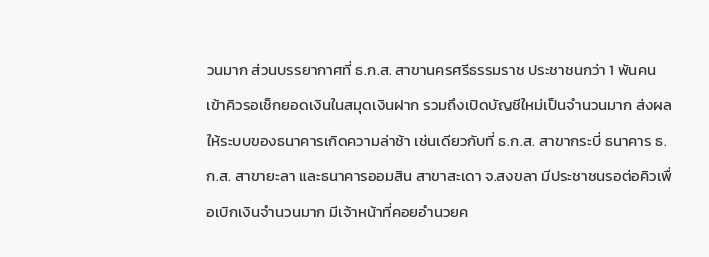วนมาก ส่วนบรรยากาศที่ ธ.ก.ส. สาขานครศรีธรรมราช ประชาชนกว่า 1 พันคน เข้าคิวรอเช็กยอดเงินในสมุดเงินฝาก รวมถึงเปิดบัญชีใหม่เป็นจำนวนมาก ส่งผลให้ระบบของธนาคารเกิดความล่าช้า เช่นเดียวกับที่ ธ.ก.ส. สาขากระบี่ ธนาคาร ธ.ก.ส. สาขายะลา และธนาคารออมสิน สาขาสะเดา จ.สงขลา มีประชาชนรอต่อคิวเพื่อเบิกเงินจำนวนมาก มีเจ้าหน้าที่คอยอำนวยค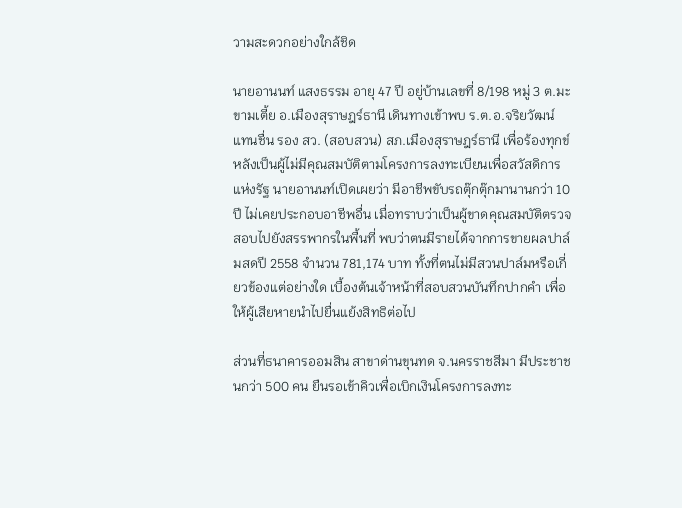วามสะดวกอย่างใกล้ชิด

นายอานนท์ แสงธรรม อายุ 47 ปี อยู่บ้านเลขที่ 8/198 หมู่ 3 ต.มะขามเตี้ย อ.เมืองสุราษฎร์ธานี เดินทางเข้าพบ ร.ต.อ.จริยวัฒน์ แทนชื่น รอง สว. (สอบสวน) สภ.เมืองสุราษฎร์ธานี เพื่อร้องทุกข์หลังเป็นผู้ไม่มีคุณสมบัติตามโครงการลงทะเบียนเพื่อสวัสดิการแห่งรัฐ นายอานนท์เปิดเผยว่า มีอาชีพขับรถตุ๊กตุ๊กมานานกว่า 10 ปี ไม่เคยประกอบอาชีพอื่น เมื่อทราบว่าเป็นผู้ขาดคุณสมบัติตรวจสอบไปยังสรรพากรในพื้นที่ พบว่าตนมีรายได้จากการขายผลปาล์มสดปี 2558 จำนวน 781,174 บาท ทั้งที่ตนไม่มีสวนปาล์มหรือเกี่ยวข้องแต่อย่างใด เบื้องต้นเจ้าหน้าที่สอบสวนบันทึกปากคำ เพื่อให้ผู้เสียหายนำไปยื่นแย้งสิทธิต่อไป

ส่วนที่ธนาคารออมสิน สาขาด่านขุนทด จ.นครราชสีมา มีประชาชนกว่า 500 คน ยืนรอเข้าคิวเพื่อเบิกเงินโครงการลงทะ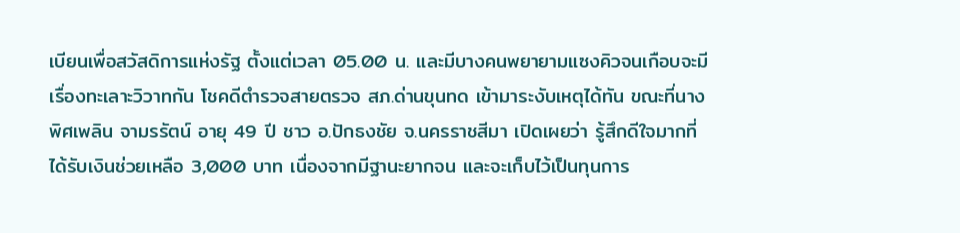เบียนเพื่อสวัสดิการแห่งรัฐ ตั้งแต่เวลา 05.00 น. และมีบางคนพยายามแซงคิวจนเกือบจะมีเรื่องทะเลาะวิวาทกัน โชคดีตำรวจสายตรวจ สภ.ด่านขุนทด เข้ามาระงับเหตุได้ทัน ขณะที่นางพิศเพลิน จามรรัตน์ อายุ 49 ปี ชาว อ.ปักธงชัย จ.นครราชสีมา เปิดเผยว่า รู้สึกดีใจมากที่ได้รับเงินช่วยเหลือ 3,000 บาท เนื่องจากมีฐานะยากจน และจะเก็บไว้เป็นทุนการ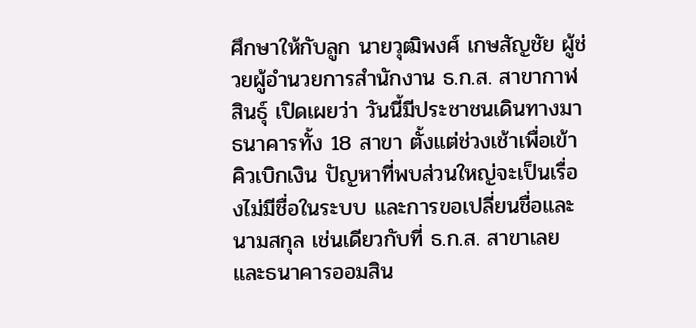ศึกษาให้กับลูก นายวุฒิพงศ์ เกษสัญชัย ผู้ช่วยผู้อำนวยการสำนักงาน ธ.ก.ส. สาขากาฬสินธุ์ เปิดเผยว่า วันนี้มีประชาชนเดินทางมาธนาคารทั้ง 18 สาขา ตั้งแต่ช่วงเช้าเพื่อเข้าคิวเบิกเงิน ปัญหาที่พบส่วนใหญ่จะเป็นเรื่องไม่มีชื่อในระบบ และการขอเปลี่ยนชื่อและนามสกุล เช่นเดียวกับที่ ธ.ก.ส. สาขาเลย และธนาคารออมสิน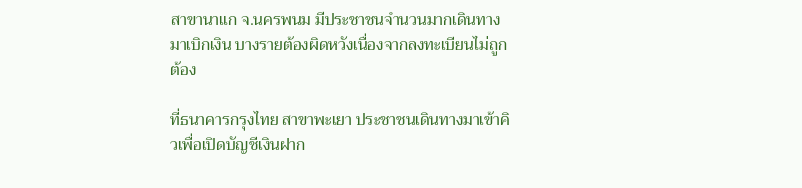สาขานาแก จ.นครพนม มีประชาชนจำนวนมากเดินทางมาเบิกเงิน บางรายต้องผิดหวังเนื่องจากลงทะเบียนไม่ถูกต้อง

ที่ธนาคารกรุงไทย สาขาพะเยา ประชาชนเดินทางมาเข้าคิวเพื่อเปิดบัญชีเงินฝาก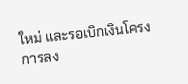ใหม่ และรอเบิกเงินโครงการลง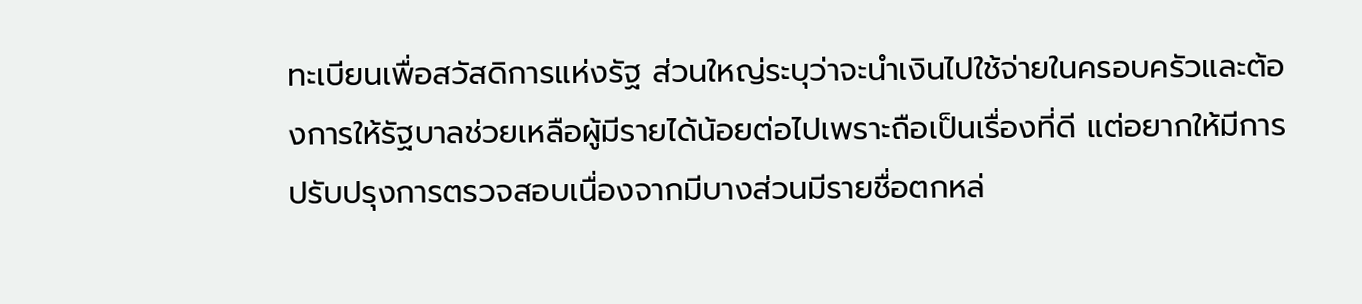ทะเบียนเพื่อสวัสดิการแห่งรัฐ ส่วนใหญ่ระบุว่าจะนำเงินไปใช้จ่ายในครอบครัวและต้องการให้รัฐบาลช่วยเหลือผู้มีรายได้น้อยต่อไปเพราะถือเป็นเรื่องที่ดี แต่อยากให้มีการปรับปรุงการตรวจสอบเนื่องจากมีบางส่วนมีรายชื่อตกหล่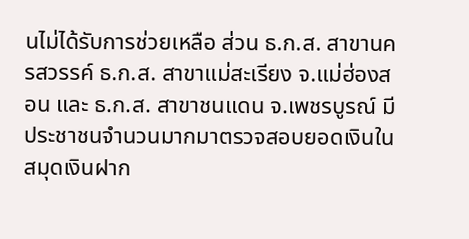นไม่ได้รับการช่วยเหลือ ส่วน ธ.ก.ส. สาขานครสวรรค์ ธ.ก.ส. สาขาแม่สะเรียง จ.แม่ฮ่องสอน และ ธ.ก.ส. สาขาชนแดน จ.เพชรบูรณ์ มีประชาชนจำนวนมากมาตรวจสอบยอดเงินในสมุดเงินฝาก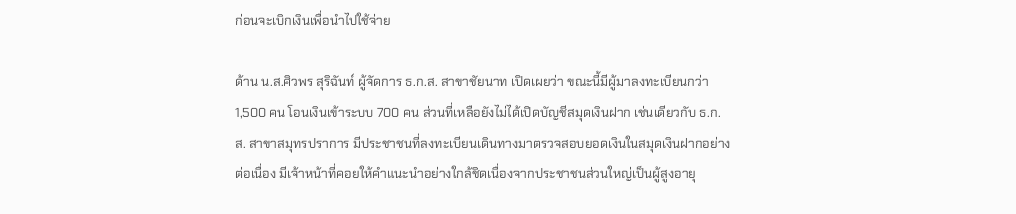ก่อนจะเบิกเงินเพื่อนำไปใช้จ่าย

ด้าน น.ส.ศิวพร สุริฉันท์ ผู้จัดการ ธ.ก.ส. สาขาชัยนาท เปิดเผยว่า ขณะนี้มีผู้มาลงทะเบียนกว่า 1,500 คน โอนเงินเข้าระบบ 700 คน ส่วนที่เหลือยังไม่ได้เปิดบัญชีสมุดเงินฝาก เช่นเดียวกับ ธ.ก.ส. สาขาสมุทรปราการ มีประชาชนที่ลงทะเบียนเดินทางมาตรวจสอบยอดเงินในสมุดเงินฝากอย่างต่อเนื่อง มีเจ้าหน้าที่คอยให้คำแนะนำอย่างใกล้ชิดเนื่องจากประชาชนส่วนใหญ่เป็นผู้สูงอายุ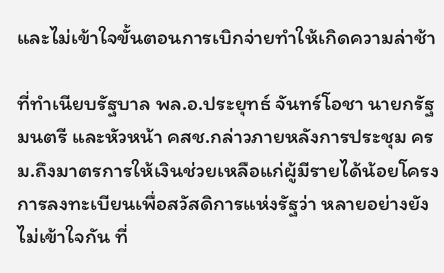และไม่เข้าใจขั้นตอนการเบิกจ่ายทำให้เกิดความล่าช้า

ที่ทำเนียบรัฐบาล พล.อ.ประยุทธ์ จันทร์โอชา นายกรัฐมนตรี และหัวหน้า คสช.กล่าวภายหลังการประชุม ครม.ถึงมาตรการให้เงินช่วยเหลือแก่ผู้มีรายได้น้อยโครงการลงทะเบียนเพื่อสวัสดิการแห่งรัฐว่า หลายอย่างยังไม่เข้าใจกัน ที่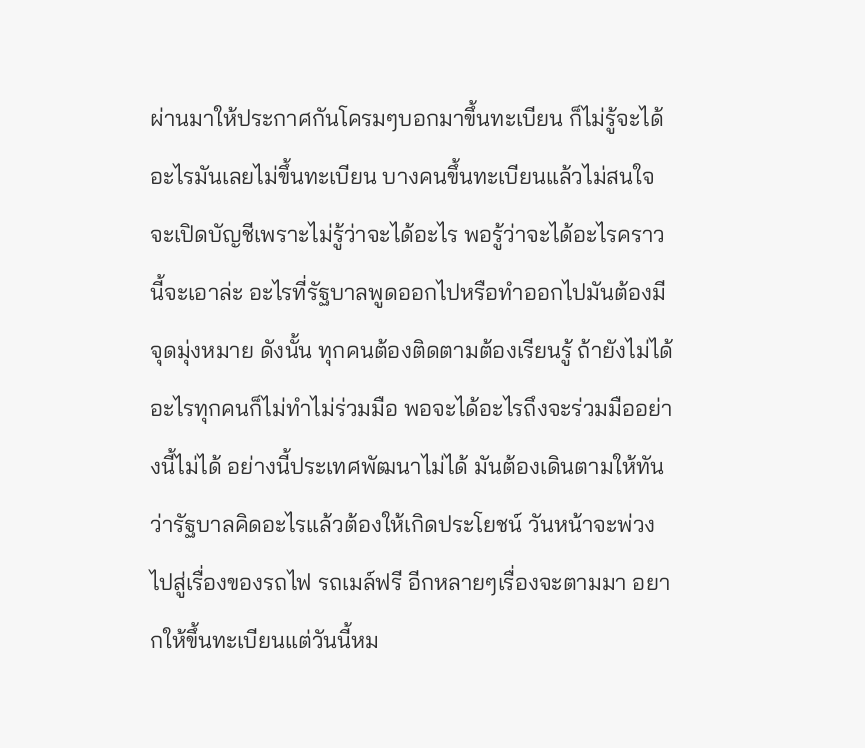ผ่านมาให้ประกาศกันโครมๆบอกมาขึ้นทะเบียน ก็ไม่รู้จะได้อะไรมันเลยไม่ขึ้นทะเบียน บางคนขึ้นทะเบียนแล้วไม่สนใจจะเปิดบัญชีเพราะไม่รู้ว่าจะได้อะไร พอรู้ว่าจะได้อะไรคราวนี้จะเอาล่ะ อะไรที่รัฐบาลพูดออกไปหรือทำออกไปมันต้องมีจุดมุ่งหมาย ดังนั้น ทุกคนต้องติดตามต้องเรียนรู้ ถ้ายังไม่ได้อะไรทุกคนก็ไม่ทำไม่ร่วมมือ พอจะได้อะไรถึงจะร่วมมืออย่างนี้ไม่ได้ อย่างนี้ประเทศพัฒนาไม่ได้ มันต้องเดินตามให้ทันว่ารัฐบาลคิดอะไรแล้วต้องให้เกิดประโยชน์ วันหน้าจะพ่วงไปสู่เรื่องของรถไฟ รถเมล์ฟรี อีกหลายๆเรื่องจะตามมา อยากให้ขึ้นทะเบียนแต่วันนี้หม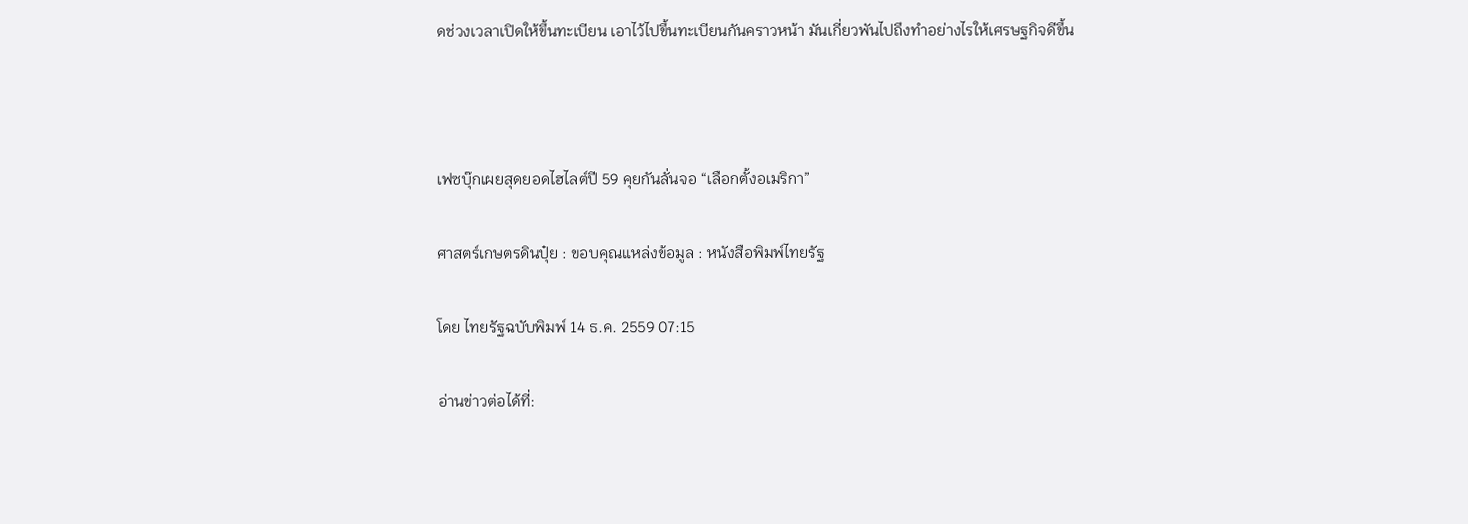ดช่วงเวลาเปิดให้ขึ้นทะเบียน เอาไว้ไปขึ้นทะเบียนกันคราวหน้า มันเกี่ยวพันไปถึงทำอย่างไรให้เศรษฐกิจดีขึ้น



เฟซบุ๊กเผยสุดยอดไฮไลต์ปี 59 คุยกันลั่นจอ “เลือกตั้งอเมริกา”

ศาสตร์เกษตรดินปุ๋ย : ขอบคุณแหล่งข้อมูล : หนังสือพิมพ์ไทยรัฐ

โดย ไทยรัฐฉบับพิมพ์ 14 ธ.ค. 2559 07:15

อ่านข่าวต่อได้ที่: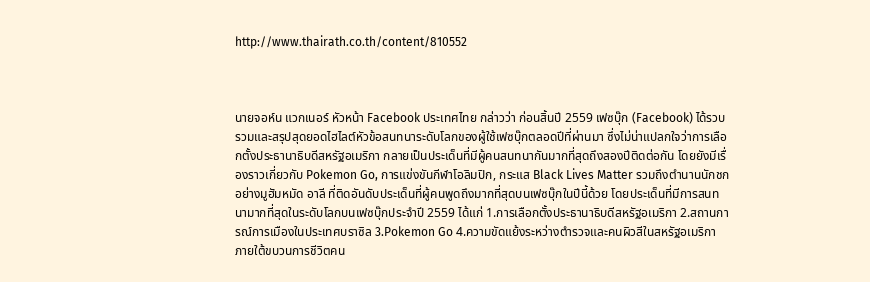http://www.thairath.co.th/content/810552



นายจอห์น แวกเนอร์ หัวหน้า Facebook ประเทศไทย กล่าวว่า ก่อนสิ้นปี 2559 เฟซบุ๊ก (Facebook) ได้รวบรวมและสรุปสุดยอดไฮไลต์หัวข้อสนทนาระดับโลกของผู้ใช้เฟซบุ๊กตลอดปีที่ผ่านมา ซึ่งไม่น่าแปลกใจว่าการเลือกตั้งประธานาธิบดีสหรัฐอเมริกา กลายเป็นประเด็นที่มีผู้คนสนทนากันมากที่สุดถึงสองปีติดต่อกัน โดยยังมีเรื่องราวเกี่ยวกับ Pokemon Go, การแข่งขันกีฬาโอลิมปิก, กระแส Black Lives Matter รวมถึงตำนานนักชกอย่างมูฮัมหมัด อาลี ที่ติดอันดับประเด็นที่ผู้คนพูดถึงมากที่สุดบนเฟซบุ๊กในปีนี้ด้วย โดยประเด็นที่มีการสนทนามากที่สุดในระดับโลกบนเฟซบุ๊กประจำปี 2559 ได้แก่ 1.การเลือกตั้งประธานาธิบดีสหรัฐอเมริกา 2.สถานการณ์การเมืองในประเทศบราซิล 3.Pokemon Go 4.ความขัดแย้งระหว่างตำรวจและคนผิวสีในสหรัฐอเมริกา ภายใต้ขบวนการชีวิตคน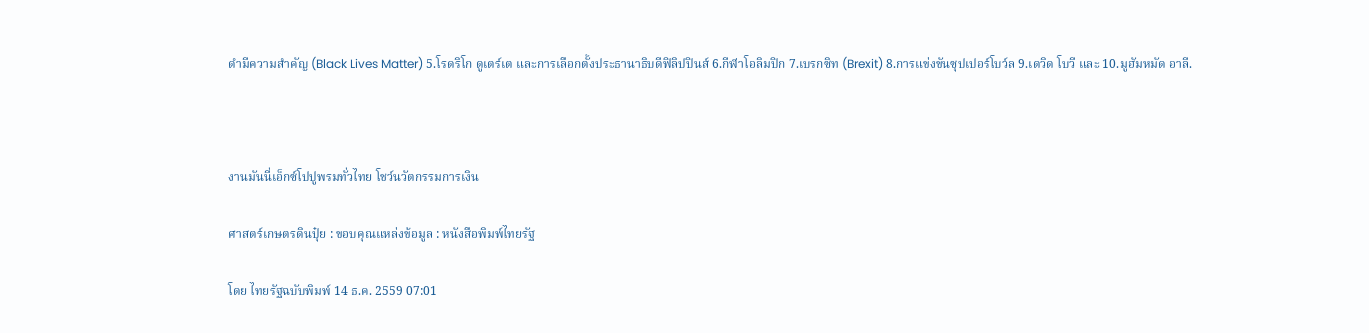ดำมีความสำคัญ (Black Lives Matter) 5.โรดริโก ดูเตร์เต และการเลือกตั้งประธานาธิบดีฟิลิปปินส์ 6.กีฬาโอลิมปิก 7.เบรกซิท (Brexit) 8.การแข่งขันซุปเปอร์โบว์ล 9.เดวิด โบวี และ 10.มูฮัมหมัด อาลี.



งานมันนี่เอ็กซ์โปปูพรมทั่วไทย โชว์นวัตกรรมการเงิน

ศาสตร์เกษตรดินปุ๋ย : ขอบคุณแหล่งข้อมูล : หนังสือพิมพ์ไทยรัฐ

โดย ไทยรัฐฉบับพิมพ์ 14 ธ.ค. 2559 07:01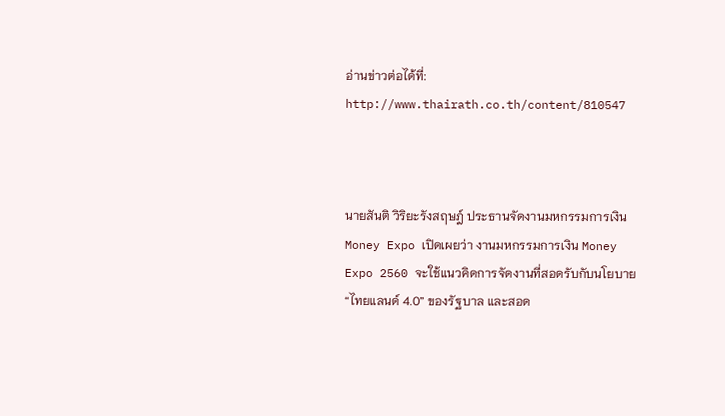อ่านข่าวต่อได้ที่: http://www.thairath.co.th/content/810547



นายสันติ วิริยะรังสฤษฎ์ ประธานจัดงานมหกรรมการเงิน Money Expo เปิดเผยว่า งานมหกรรมการเงิน Money Expo 2560 จะใช้แนวคิดการจัดงานที่สอดรับกับนโยบาย “ไทยแลนด์ 4.0” ของรัฐบาล และสอด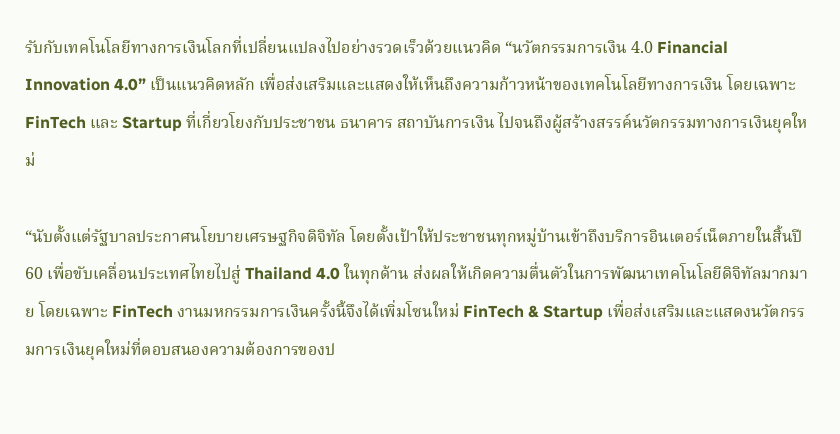รับกับเทคโนโลยีทางการเงินโลกที่เปลี่ยนแปลงไปอย่างรวดเร็วด้วยแนวคิด “นวัตกรรมการเงิน 4.0 Financial Innovation 4.0” เป็นแนวคิดหลัก เพื่อส่งเสริมและแสดงให้เห็นถึงความก้าวหน้าของเทคโนโลยีทางการเงิน โดยเฉพาะ FinTech และ Startup ที่เกี่ยวโยงกับประชาชน ธนาคาร สถาบันการเงิน ไปจนถึงผู้สร้างสรรค์นวัตกรรมทางการเงินยุคใหม่

“นับตั้งแต่รัฐบาลประกาศนโยบายเศรษฐกิจดิจิทัล โดยตั้งเป้าให้ประชาชนทุกหมู่บ้านเข้าถึงบริการอินเตอร์เน็ตภายในสิ้นปี 60 เพื่อขับเคลื่อนประเทศไทยไปสู่ Thailand 4.0 ในทุกด้าน ส่งผลให้เกิดความตื่นตัวในการพัฒนาเทคโนโลยีดิจิทัลมากมาย โดยเฉพาะ FinTech งานมหกรรมการเงินครั้งนี้จึงได้เพิ่มโซนใหม่ FinTech & Startup เพื่อส่งเสริมและแสดงนวัตกรรมการเงินยุคใหม่ที่ตอบสนองความต้องการของป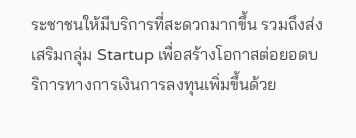ระชาชนให้มีบริการที่สะดวกมากขึ้น รวมถึงส่งเสริมกลุ่ม Startup เพื่อสร้างโอกาสต่อยอดบริการทางการเงินการลงทุนเพิ่มขึ้นด้วย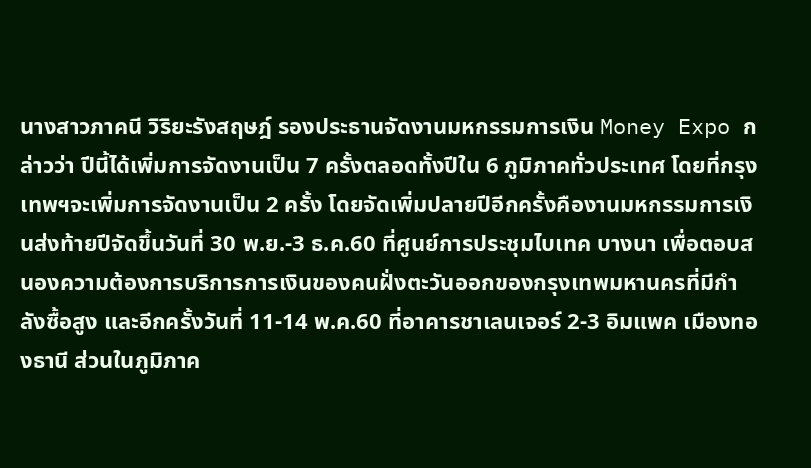นางสาวภาคนี วิริยะรังสฤษฎ์ รองประธานจัดงานมหกรรมการเงิน Money Expo กล่าวว่า ปีนี้ได้เพิ่มการจัดงานเป็น 7 ครั้งตลอดทั้งปีใน 6 ภูมิภาคทั่วประเทศ โดยที่กรุงเทพฯจะเพิ่มการจัดงานเป็น 2 ครั้ง โดยจัดเพิ่มปลายปีอีกครั้งคืองานมหกรรมการเงินส่งท้ายปีจัดขึ้นวันที่ 30 พ.ย.-3 ธ.ค.60 ที่ศูนย์การประชุมไบเทค บางนา เพื่อตอบสนองความต้องการบริการการเงินของคนฝั่งตะวันออกของกรุงเทพมหานครที่มีกำลังซื้อสูง และอีกครั้งวันที่ 11-14 พ.ค.60 ที่อาคารชาเลนเจอร์ 2-3 อิมแพค เมืองทองธานี ส่วนในภูมิภาค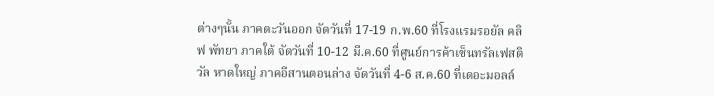ต่างๆนั้น ภาคตะวันออก จัดวันที่ 17-19 ก.พ.60 ที่โรงแรมรอยัล คลิฟ พัทยา ภาคใต้ จัดวันที่ 10-12 มี.ค.60 ที่ศูนย์การค้าเซ็นทรัลเฟสติวัล หาดใหญ่ ภาคอีสานตอนล่าง จัดวันที่ 4-6 ส.ค.60 ที่เดอะมอลล์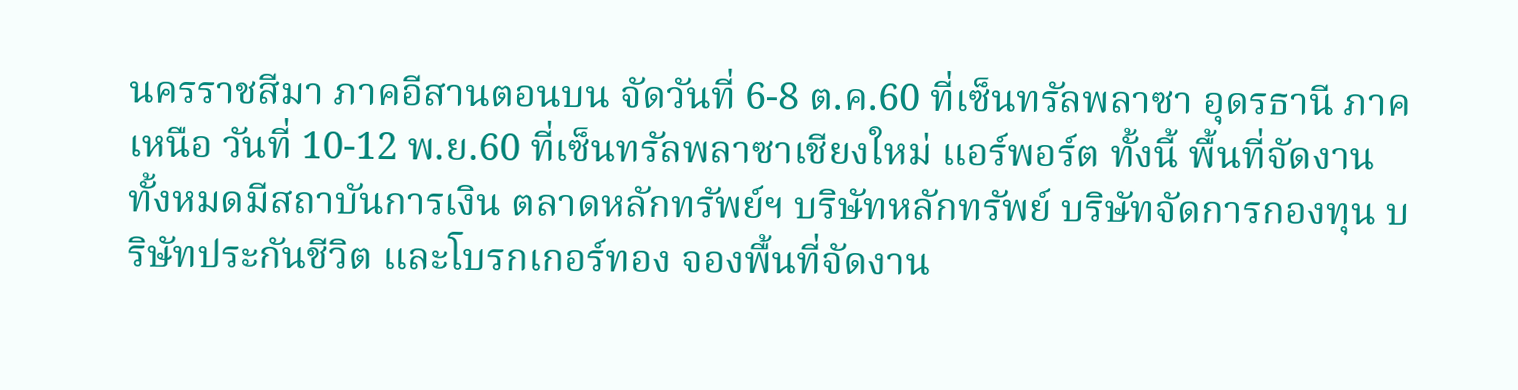นครราชสีมา ภาคอีสานตอนบน จัดวันที่ 6-8 ต.ค.60 ที่เซ็นทรัลพลาซา อุดรธานี ภาคเหนือ วันที่ 10-12 พ.ย.60 ที่เซ็นทรัลพลาซาเชียงใหม่ แอร์พอร์ต ทั้งนี้ พื้นที่จัดงานทั้งหมดมีสถาบันการเงิน ตลาดหลักทรัพย์ฯ บริษัทหลักทรัพย์ บริษัทจัดการกองทุน บริษัทประกันชีวิต และโบรกเกอร์ทอง จองพื้นที่จัดงาน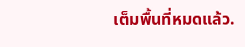เต็มพื้นที่หมดแล้ว.